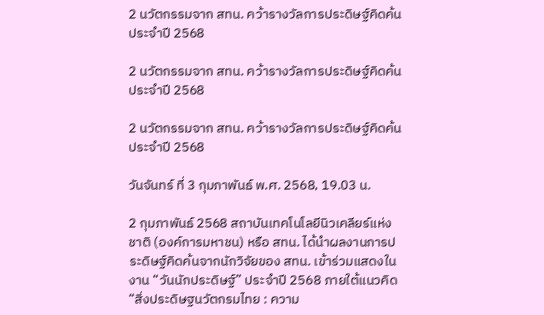2 นวัตกรรมจาก สทน. คว้ารางวัลการประดิษฐ์คิดค้นประจำปี 2568

2 นวัตกรรมจาก สทน. คว้ารางวัลการประดิษฐ์คิดค้นประจำปี 2568

2 นวัตกรรมจาก สทน. คว้ารางวัลการประดิษฐ์คิดค้นประจำปี 2568

วันจันทร์ ที่ 3 กุมภาพันธ์ พ.ศ. 2568, 19.03 น.

2 กุมภาพันธ์ 2568 สถาบันเทคโนโลยีนิวเคลียร์แห่งชาติ (องค์การมหาชน) หรือ สทน. ได้นำผลงานการประดิษฐ์คิดค้นจากนักวิจัยของ สทน. เข้าร่วมแสดงในงาน “วันนักประดิษฐ์” ประจำปี 2568 ภายใต้แนวคิด “สิ่งประดิษฐนวัตกรมไทย : ความ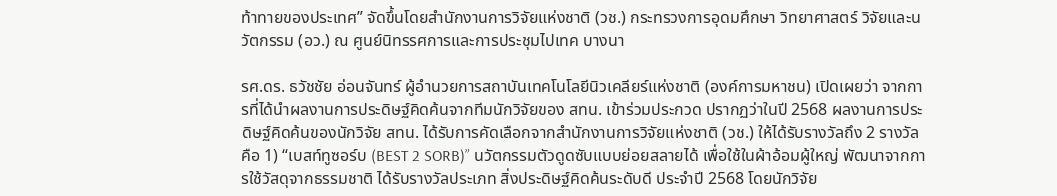ท้าทายของประเทศ” จัดขึ้นโดยสำนักงานการวิจัยแห่งชาติ (วช.) กระทรวงการอุดมศึกษา วิทยาศาสตร์ วิจัยและนวัตกรรม (อว.) ณ ศูนย์นิทรรศการและการประชุมไปเทค บางนา

รศ.ดร. ธวัชชัย อ่อนจันทร์ ผู้อำนวยการสถาบันเทคโนโลยีนิวเคลียร์แห่งชาติ (องค์การมหาชน) เปิดเผยว่า จากการที่ได้นำผลงานการประดิษฐ์คิดค้นจากทีมนักวิจัยของ สทน. เข้าร่วมประกวด ปรากฏว่าในปี 2568 ผลงานการประดิษฐ์คิดค้นของนักวิจัย สทน. ได้รับการคัดเลือกจากสำนักงานการวิจัยแห่งชาติ (วช.) ให้ได้รับรางวัลถึง 2 รางวัล คือ 1) “เบสท์ทูซอร์บ (BEST 2 SORB)” นวัตกรรมตัวดูดซับแบบย่อยสลายได้ เพื่อใช้ในผ้าอ้อมผู้ใหญ่ พัฒนาจากการใช้วัสดุจากธรรมชาติ ได้รับรางวัลประเภท สิ่งประดิษฐ์คิดค้นระดับดี ประจำปี 2568 โดยนักวิจัย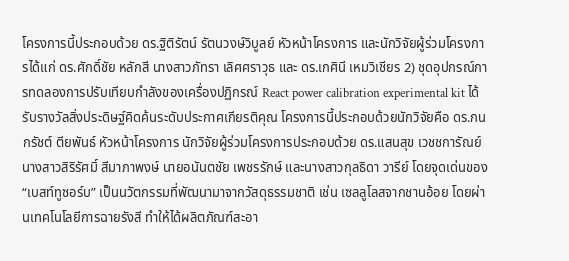โครงการนี้ประกอบด้วย ดร.ฐิติรัตน์ รัตนวงษ์วิบูลย์ หัวหน้าโครงการ และนักวิจัยผู้ร่วมโครงการได้แก่ ดร.ศักดิ์ชัย หลักสี นางสาวภัทรา เลิศศราวุธ และ ดร.เกศินี เหมวิเชียร 2) ชุดอุปกรณ์การทดลองการปรับเทียบกำลังของเครื่องปฏิกรณ์ React power calibration experimental kit ได้รับรางวัลสิ่งประดิษฐ์คิดค้นระดับประกาศเกียรติคุณ โครงการนี้ประกอบด้วยนักวิจัยคือ ดร.กนกรัชต์ ตียพันธ์ หัวหน้าโครงการ นักวิจัยผู้ร่วมโครงการประกอบด้วย ดร.แสนสุข เวชชการัณย์ นางสาวสิริรัศมิ์ สีมาภาพงษ์ นายอนันตชัย เพชรรักษ์ และนางสาวกุลธิดา วารีย์ โดยจุดเด่นของ “เบสท์ทูซอร์บ” เป็นนวัตกรรมที่พัฒนามาจากวัสดุธรรมชาติ เช่น เซลลูโลสจากชานอ้อย โดยผ่านเทคโนโลยีการฉายรังสี ทำให้ได้ผลิตภัณฑ์สะอา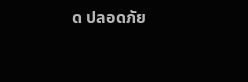ด ปลอดภัย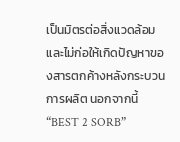เป็นมิตรต่อสิ่งแวดล้อม และไม่ก่อให้เกิดปัญหาของสารตกค้างหลังกระบวนการผลิต นอกจากนี้ “BEST 2 SORB”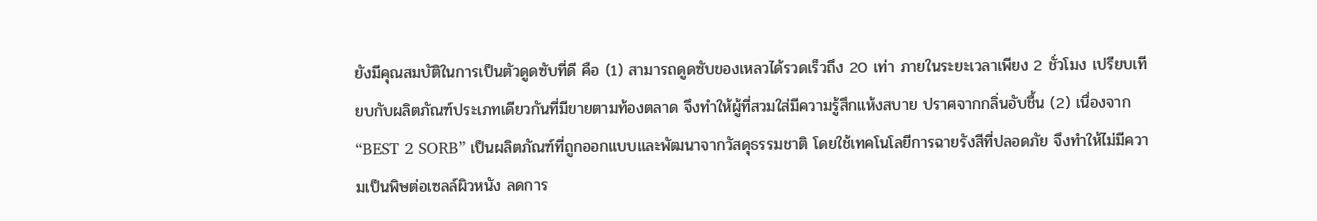ยังมีคุณสมบัติในการเป็นตัวดูดซับที่ดี คือ (1) สามารถดูดซับของเหลวได้รวดเร็วถึง 20 เท่า ภายในระยะเวลาเพียง 2 ชั่วโมง เปรียบเทียบกับผลิตภัณฑ์ประเภทเดียวกันที่มีขายตามท้องตลาด จึงทำให้ผู้ที่สวมใส่มีความรู้สึกแห้งสบาย ปราศจากกลิ่นอับชื้น (2) เนื่องจาก “BEST 2 SORB” เป็นผลิตภัณฑ์ที่ถูกออกแบบและพัฒนาจากวัสดุธรรมชาติ โดยใช้เทคโนโลยีการฉายรังสีที่ปลอดภัย จึงทำให้ไม่มีความเป็นพิษต่อเซลล์ผิวหนัง ลดการ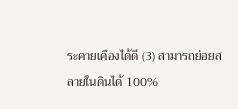ระคายเคืองได้ดี (3) สามารถย่อยสลายในดินได้ 100%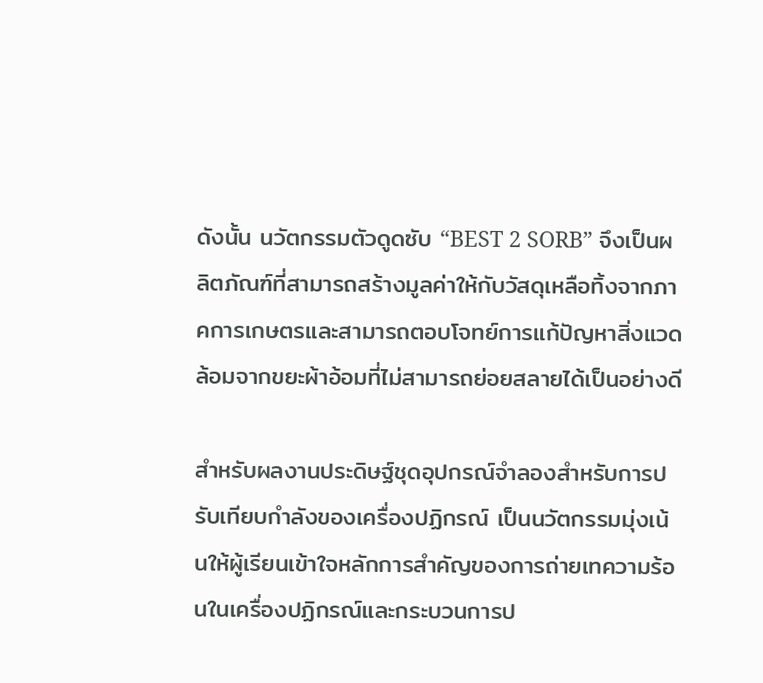ดังนั้น นวัตกรรมตัวดูดซับ “BEST 2 SORB” จึงเป็นผลิตภัณฑ์ที่สามารถสร้างมูลค่าให้กับวัสดุเหลือทิ้งจากภาคการเกษตรและสามารถตอบโจทย์การแก้ปัญหาสิ่งแวดล้อมจากขยะผ้าอ้อมที่ไม่สามารถย่อยสลายได้เป็นอย่างดี

สำหรับผลงานประดิษฐ์ชุดอุปกรณ์จำลองสำหรับการปรับเทียบกำลังของเครื่องปฏิกรณ์ เป็นนวัตกรรมมุ่งเน้นให้ผู้เรียนเข้าใจหลักการสำคัญของการถ่ายเทความร้อนในเครื่องปฏิกรณ์และกระบวนการป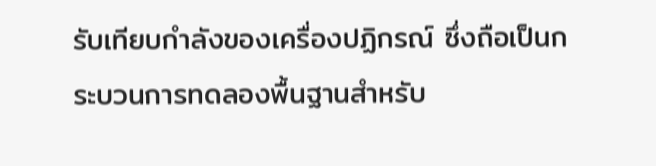รับเทียบกำลังของเครื่องปฏิกรณ์ ซึ่งถือเป็นกระบวนการทดลองพื้นฐานสำหรับ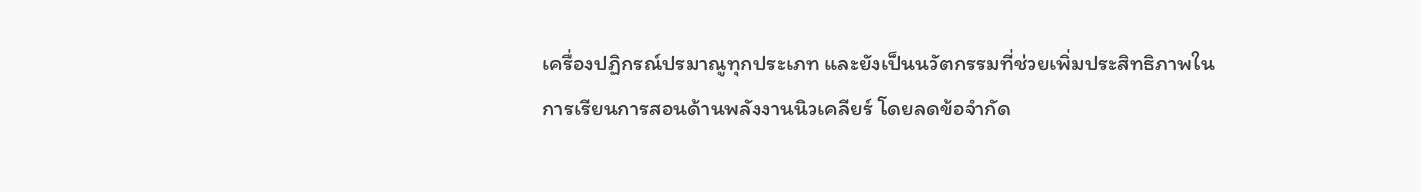เครื่องปฏิกรณ์ปรมาณูทุกประเภท และยังเป็นนวัตกรรมที่ช่วยเพิ่มประสิทธิภาพในการเรียนการสอนด้านพลังงานนิวเคลียร์ โดยลดข้อจำกัด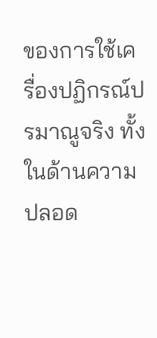ของการใช้เครื่องปฏิกรณ์ปรมาณูจริง ทั้งในด้านความปลอด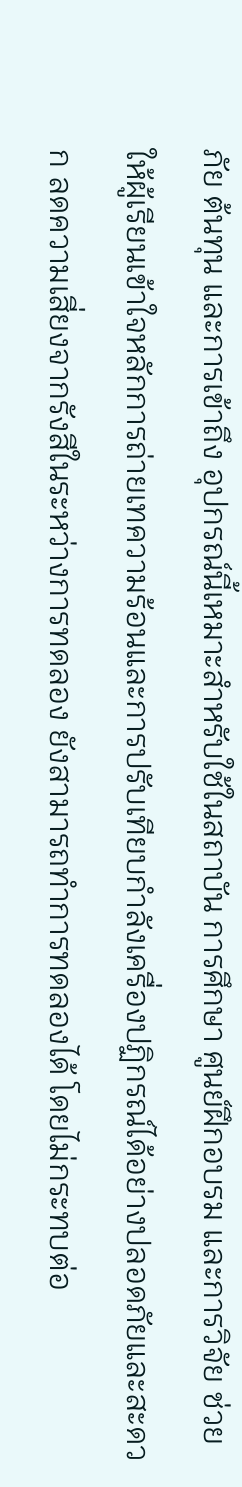ภัย ต้นทุน และการเข้าถึง อุปกรณ์นี้เหมาะสำหรับใช้ในสถาบัน การศึกษา ศูนย์ฝึกอบรม และการวิจัย ช่วยให้ผู้เรียนเข้าใจหลักการถ่ายเทความร้อนและการปรับเทียบกำลังเครื่องปฏิกรณ์ได้อย่างปลอดภัยและสะดวก ลดความเสี่ยงจากรังสีในระหว่างการทดลอง ยังสามารถทำการทดลองได้ โดยไม่กระทบต่อ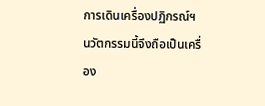การเดินเครื่องปฏิกรณ์ฯ นวัตกรรมนี้จึงถือเป็นเครื่อง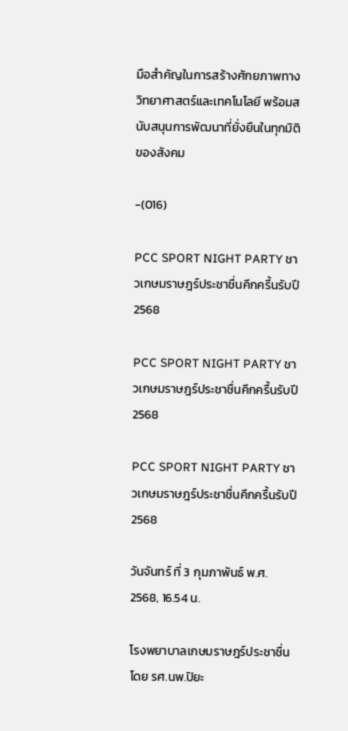มือสำคัญในการสร้างศักยภาพทางวิทยาศาสตร์และเทคโนโลยี พร้อมสนับสนุนการพัฒนาที่ยั่งยืนในทุกมิติของสังคม

-(016)

PCC SPORT NIGHT PARTY ชาวเกษมราษฎร์ประชาชื่นคึกครื้นรับปี 2568

PCC SPORT NIGHT PARTY ชาวเกษมราษฎร์ประชาชื่นคึกครื้นรับปี 2568

PCC SPORT NIGHT PARTY ชาวเกษมราษฎร์ประชาชื่นคึกครื้นรับปี 2568

วันจันทร์ ที่ 3 กุมภาพันธ์ พ.ศ. 2568, 16.54 น.

โรงพยาบาลเกษมราษฎร์ประชาชื่น โดย รศ.นพ.ปิยะ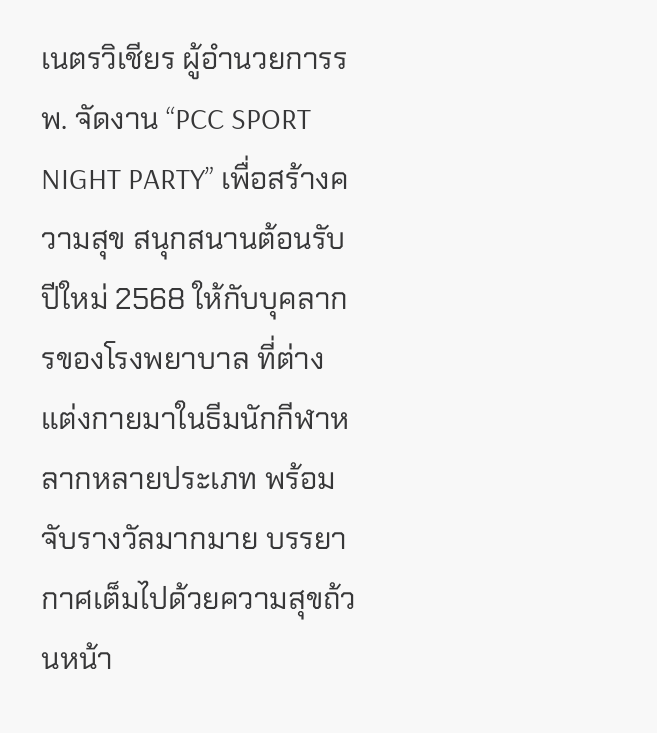เนตรวิเชียร ผู้อำนวยการรพ. จัดงาน “PCC SPORT NIGHT PARTY” เพื่อสร้างความสุข สนุกสนานต้อนรับปีใหม่ 2568 ให้กับบุคลากรของโรงพยาบาล ที่ต่างแต่งกายมาในธีมนักกีฬาหลากหลายประเภท พร้อมจับรางวัลมากมาย บรรยากาศเต็มไปด้วยความสุขถ้วนหน้า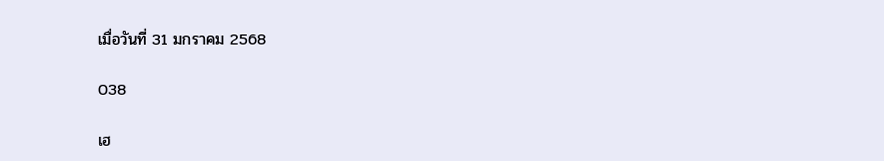เมื่อวันที่ 31 มกราคม 2568

038

เฮ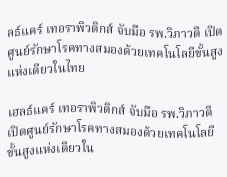ลธ์แคร์ เทอราพิวติกส์ จับมือ รพ.วิภาวดี เปิดศูนย์รักษาโรคทางสมองด้วยเทคโนโลยีขั้นสูงแห่งเดียวในไทย

เฮลธ์แคร์ เทอราพิวติกส์ จับมือ รพ.วิภาวดี เปิดศูนย์รักษาโรคทางสมองด้วยเทคโนโลยีขั้นสูงแห่งเดียวใน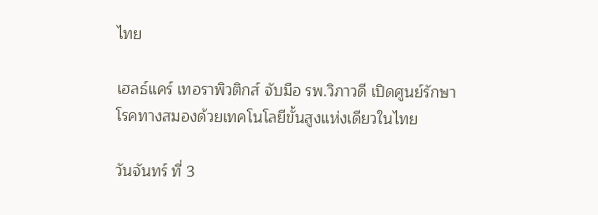ไทย

เฮลธ์แคร์ เทอราพิวติกส์ จับมือ รพ.วิภาวดี เปิดศูนย์รักษาโรคทางสมองด้วยเทคโนโลยีขั้นสูงแห่งเดียวในไทย

วันจันทร์ ที่ 3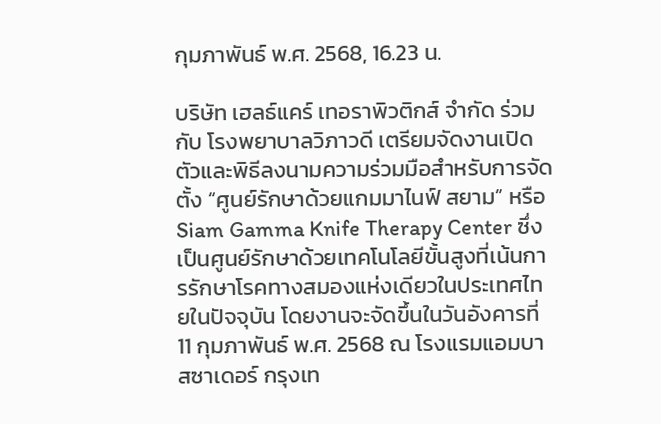กุมภาพันธ์ พ.ศ. 2568, 16.23 น.

บริษัท เฮลธ์แคร์ เทอราพิวติกส์ จำกัด ร่วมกับ โรงพยาบาลวิภาวดี เตรียมจัดงานเปิดตัวและพิธีลงนามความร่วมมือสำหรับการจัดตั้ง “ศูนย์รักษาด้วยแกมมาไนฟ์ สยาม” หรือ Siam Gamma Knife Therapy Center ซึ่งเป็นศูนย์รักษาด้วยเทคโนโลยีขั้นสูงที่เน้นการรักษาโรคทางสมองแห่งเดียวในประเทศไทยในปัจจุบัน โดยงานจะจัดขึ้นในวันอังคารที่ 11 กุมภาพันธ์ พ.ศ. 2568 ณ โรงแรมแอมบาสซาเดอร์ กรุงเท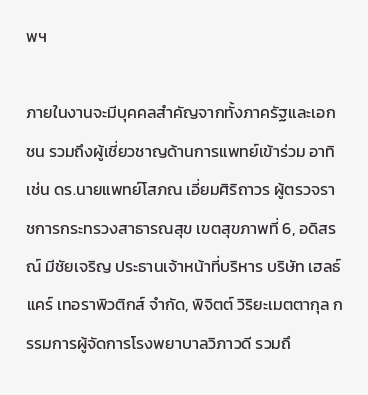พฯ

ภายในงานจะมีบุคคลสำคัญจากทั้งภาครัฐและเอกชน รวมถึงผู้เชี่ยวชาญด้านการแพทย์เข้าร่วม อาทิเช่น ดร.นายแพทย์โสภณ เอี่ยมศิริถาวร ผู้ตรวจราชการกระทรวงสาธารณสุข เขตสุขภาพที่ 6, อดิสรณ์ มีชัยเจริญ ประธานเจ้าหน้าที่บริหาร บริษัท เฮลธ์แคร์ เทอราพิวติกส์ จำกัด, พิจิตต์ วิริยะเมตตากุล กรรมการผู้จัดการโรงพยาบาลวิภาวดี รวมถึ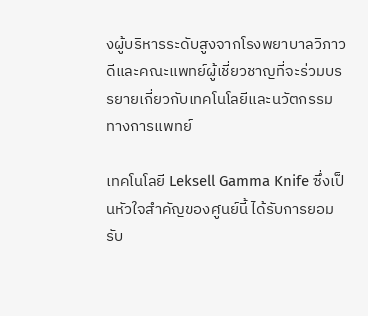งผู้บริหารระดับสูงจากโรงพยาบาลวิภาวดีและคณะแพทย์ผู้เชี่ยวชาญที่จะร่วมบรรยายเกี่ยวกับเทคโนโลยีและนวัตกรรมทางการแพทย์

เทคโนโลยี Leksell Gamma Knife ซึ่งเป็นหัวใจสำคัญของศูนย์นี้ ได้รับการยอมรับ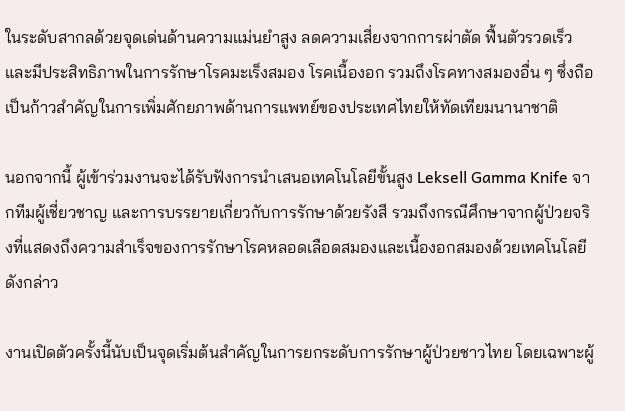ในระดับสากลด้วยจุดเด่นด้านความแม่นยำสูง ลดความเสี่ยงจากการผ่าตัด ฟื้นตัวรวดเร็ว และมีประสิทธิภาพในการรักษาโรคมะเร็งสมอง โรคเนื้องอก รวมถึงโรคทางสมองอื่น ๆ ซึ่งถือเป็นก้าวสำคัญในการเพิ่มศักยภาพด้านการแพทย์ของประเทศไทยให้ทัดเทียมนานาชาติ

นอกจากนี้ ผู้เข้าร่วมงานจะได้รับฟังการนำเสนอเทคโนโลยีขั้นสูง Leksell Gamma Knife จากทีมผู้เชี่ยวชาญ และการบรรยายเกี่ยวกับการรักษาด้วยรังสี รวมถึงกรณีศึกษาจากผู้ป่วยจริงที่แสดงถึงความสำเร็จของการรักษาโรคหลอดเลือดสมองและเนื้องอกสมองด้วยเทคโนโลยีดังกล่าว

งานเปิดตัวครั้งนี้นับเป็นจุดเริ่มต้นสำคัญในการยกระดับการรักษาผู้ป่วยชาวไทย โดยเฉพาะผู้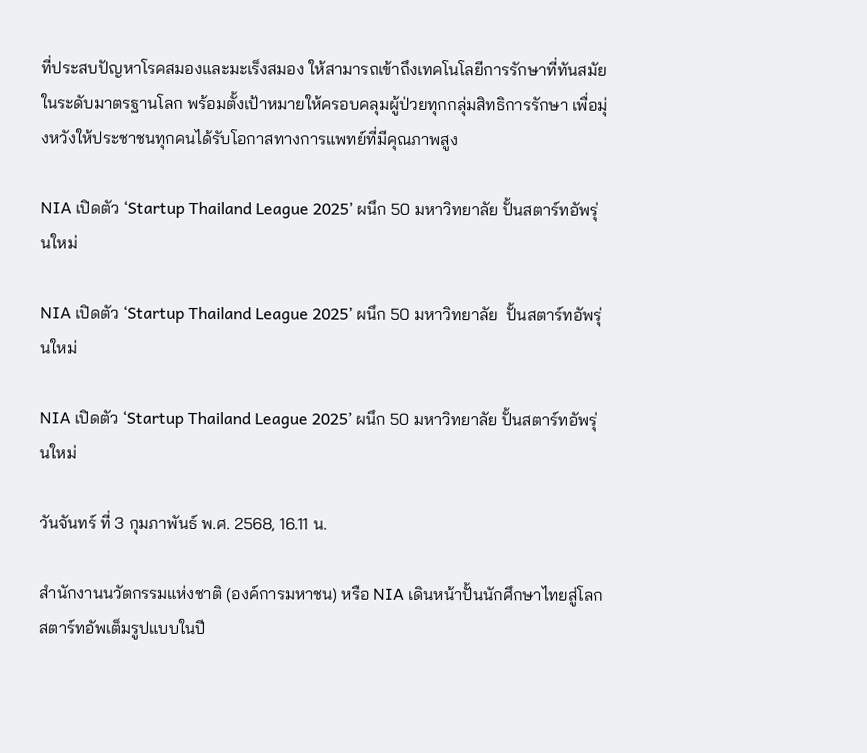ที่ประสบปัญหาโรคสมองและมะเร็งสมอง ให้สามารถเข้าถึงเทคโนโลยีการรักษาที่ทันสมัยในระดับมาตรฐานโลก พร้อมตั้งเป้าหมายให้ครอบคลุมผู้ป่วยทุกกลุ่มสิทธิการรักษา เพื่อมุ่งหวังให้ประชาชนทุกคนได้รับโอกาสทางการแพทย์ที่มีคุณภาพสูง

NIA เปิดตัว ‘Startup Thailand League 2025’ ผนึก 50 มหาวิทยาลัย ปั้นสตาร์ทอัพรุ่นใหม่

NIA เปิดตัว ‘Startup Thailand League 2025’ ผนึก 50 มหาวิทยาลัย  ปั้นสตาร์ทอัพรุ่นใหม่

NIA เปิดตัว ‘Startup Thailand League 2025’ ผนึก 50 มหาวิทยาลัย ปั้นสตาร์ทอัพรุ่นใหม่

วันจันทร์ ที่ 3 กุมภาพันธ์ พ.ศ. 2568, 16.11 น.

สำนักงานนวัตกรรมแห่งชาติ (องค์การมหาชน) หรือ NIA เดินหน้าปั้นนักศึกษาไทยสู่โลกสตาร์ทอัพเต็มรูปแบบในปี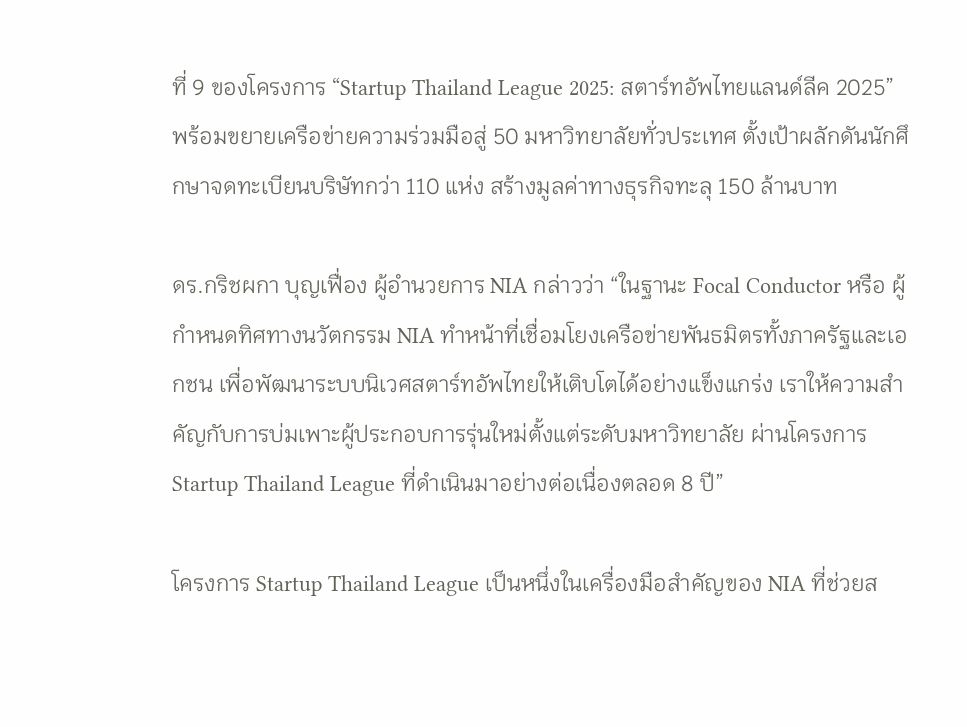ที่ 9 ของโครงการ “Startup Thailand League 2025: สตาร์ทอัพไทยแลนด์ลีค 2025”พร้อมขยายเครือข่ายความร่วมมือสู่ 50 มหาวิทยาลัยทั่วประเทศ ตั้งเป้าผลักดันนักศึกษาจดทะเบียนบริษัทกว่า 110 แห่ง สร้างมูลค่าทางธุรกิจทะลุ 150 ล้านบาท

ดร.กริชผกา บุญเฟื่อง ผู้อำนวยการ NIA กล่าวว่า “ในฐานะ Focal Conductor หรือ ผู้กำหนดทิศทางนวัตกรรม NIA ทำหน้าที่เชื่อมโยงเครือข่ายพันธมิตรทั้งภาครัฐและเอกชน เพื่อพัฒนาระบบนิเวศสตาร์ทอัพไทยให้เติบโตได้อย่างแข็งแกร่ง เราให้ความสำคัญกับการบ่มเพาะผู้ประกอบการรุ่นใหม่ตั้งแต่ระดับมหาวิทยาลัย ผ่านโครงการ Startup Thailand League ที่ดำเนินมาอย่างต่อเนื่องตลอด 8 ปี”

โครงการ Startup Thailand League เป็นหนึ่งในเครื่องมือสำคัญของ NIA ที่ช่วยส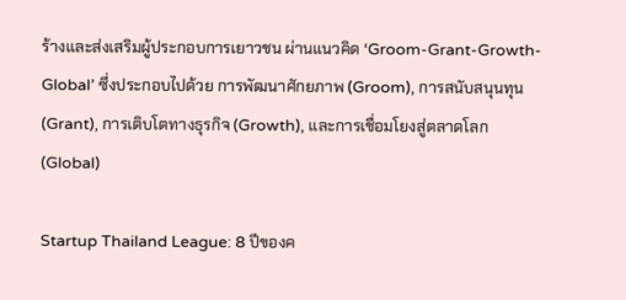ร้างและส่งเสริมผู้ประกอบการเยาวชน ผ่านแนวคิด ‘Groom-Grant-Growth-Global’ ซึ่งประกอบไปด้วย การพัฒนาศักยภาพ (Groom), การสนับสนุนทุน (Grant), การเติบโตทางธุรกิจ (Growth), และการเชื่อมโยงสู่ตลาดโลก (Global)

Startup Thailand League: 8 ปีของค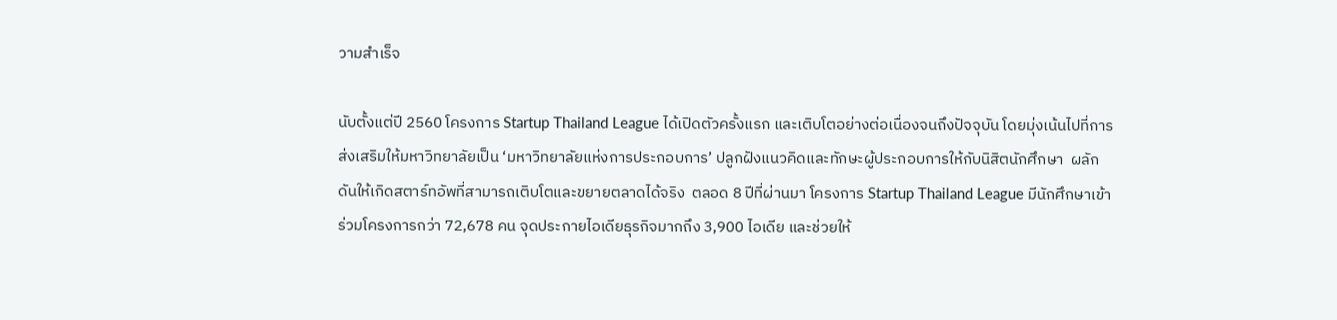วามสำเร็จ

นับตั้งแต่ปี 2560 โครงการ Startup Thailand League ได้เปิดตัวครั้งแรก และเติบโตอย่างต่อเนื่องจนถึงปัจจุบัน โดยมุ่งเน้นไปที่การส่งเสริมให้มหาวิทยาลัยเป็น ‘มหาวิทยาลัยแห่งการประกอบการ’ ปลูกฝังแนวคิดและทักษะผู้ประกอบการให้กับนิสิตนักศึกษา  ผลักดันให้เกิดสตาร์ทอัพที่สามารถเติบโตและขยายตลาดได้จริง  ตลอด 8 ปีที่ผ่านมา โครงการ Startup Thailand League มีนักศึกษาเข้าร่วมโครงการกว่า 72,678 คน จุดประกายไอเดียธุรกิจมากถึง 3,900 ไอเดีย และช่วยให้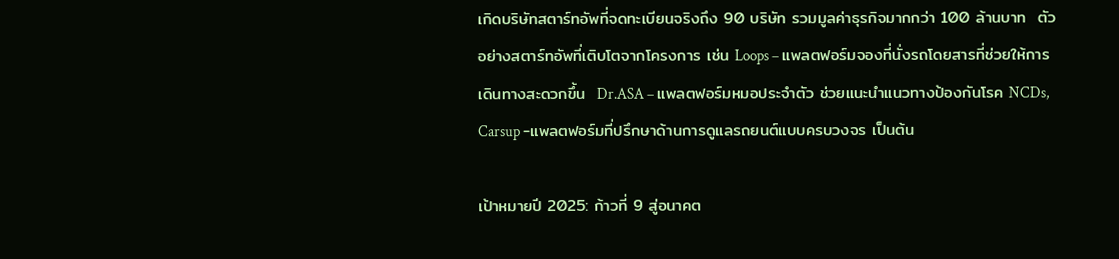เกิดบริษัทสตาร์ทอัพที่จดทะเบียนจริงถึง 90 บริษัท รวมมูลค่าธุรกิจมากกว่า 100 ล้านบาท  ตัวอย่างสตาร์ทอัพที่เติบโตจากโครงการ เช่น Loops – แพลตฟอร์มจองที่นั่งรถโดยสารที่ช่วยให้การเดินทางสะดวกขึ้น  Dr.ASA – แพลตฟอร์มหมอประจำตัว ช่วยแนะนำแนวทางป้องกันโรค NCDs,  Carsup -แพลตฟอร์มที่ปรึกษาด้านการดูแลรถยนต์แบบครบวงจร เป็นต้น

เป้าหมายปี 2025: ก้าวที่ 9 สู่อนาคต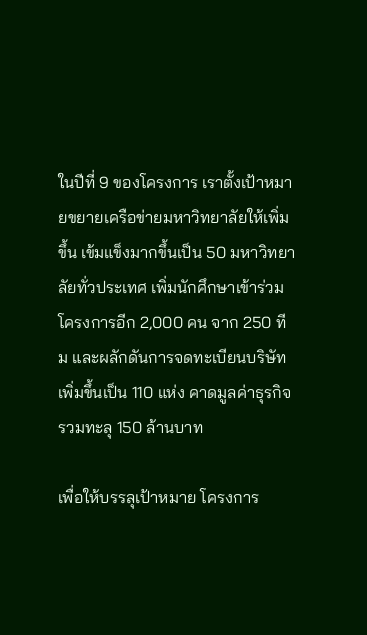ในปีที่ 9 ของโครงการ เราตั้งเป้าหมายขยายเครือข่ายมหาวิทยาลัยให้เพิ่มขึ้น เข้มแข็งมากขึ้นเป็น 50 มหาวิทยาลัยทั่วประเทศ เพิ่มนักศึกษาเข้าร่วมโครงการอีก 2,000 คน จาก 250 ทีม และผลักดันการจดทะเบียนบริษัทเพิ่มขึ้นเป็น 110 แห่ง คาดมูลค่าธุรกิจรวมทะลุ 150 ล้านบาท

เพื่อให้บรรลุเป้าหมาย โครงการ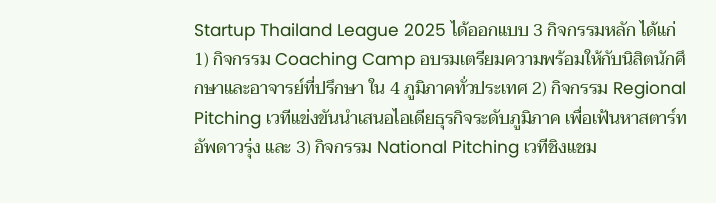Startup Thailand League 2025 ได้ออกแบบ 3 กิจกรรมหลัก ได้แก่ 1) กิจกรรม Coaching Camp อบรมเตรียมความพร้อมให้กับนิสิตนักศึกษาและอาจารย์ที่ปรึกษา ใน 4 ภูมิภาคทั่วประเทศ 2) กิจกรรม Regional Pitching เวทีแข่งขันนำเสนอไอเดียธุรกิจระดับภูมิภาค เพื่อเฟ้นหาสตาร์ทอัพดาวรุ่ง และ 3) กิจกรรม National Pitching เวทีชิงแชม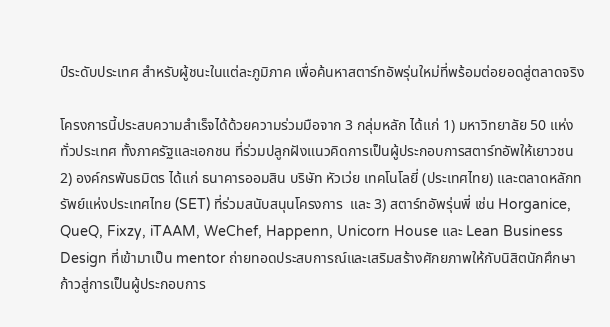ป์ระดับประเทศ สำหรับผู้ชนะในแต่ละภูมิภาค เพื่อค้นหาสตาร์ทอัพรุ่นใหม่ที่พร้อมต่อยอดสู่ตลาดจริง

โครงการนี้ประสบความสำเร็จได้ด้วยความร่วมมือจาก 3 กลุ่มหลัก ได้แก่ 1) มหาวิทยาลัย 50 แห่งทั่วประเทศ ทั้งภาครัฐและเอกชน ที่ร่วมปลูกฝังแนวคิดการเป็นผู้ประกอบการสตาร์ทอัพให้เยาวชน 2) องค์กรพันธมิตร ได้แก่ ธนาคารออมสิน บริษัท หัวเว่ย เทคโนโลยี่ (ประเทศไทย) และตลาดหลักทรัพย์แห่งประเทศไทย (SET) ที่ร่วมสนับสนุนโครงการ  และ 3) สตาร์ทอัพรุ่นพี่ เช่น Horganice, QueQ, Fixzy, iTAAM, WeChef, Happenn, Unicorn House และ Lean Business Design ที่เข้ามาเป็น mentor ถ่ายทอดประสบการณ์และเสริมสร้างศักยภาพให้กับนิสิตนักศึกษา ก้าวสู่การเป็นผู้ประกอบการ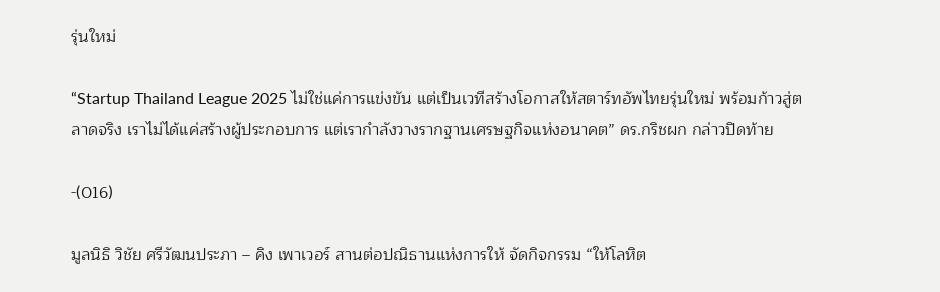รุ่นใหม่

“Startup Thailand League 2025 ไม่ใช่แค่การแข่งขัน แต่เป็นเวทีสร้างโอกาสให้สตาร์ทอัพไทยรุ่นใหม่ พร้อมก้าวสู่ตลาดจริง เราไม่ได้แค่สร้างผู้ประกอบการ แต่เรากำลังวางรากฐานเศรษฐกิจแห่งอนาคต” ดร.กริชผก กล่าวปิดท้าย

-(016)

มูลนิธิ วิชัย ศรีวัฒนประภา – คิง เพาเวอร์ สานต่อปณิธานแห่งการให้ จัดกิจกรรม “ให้โลหิต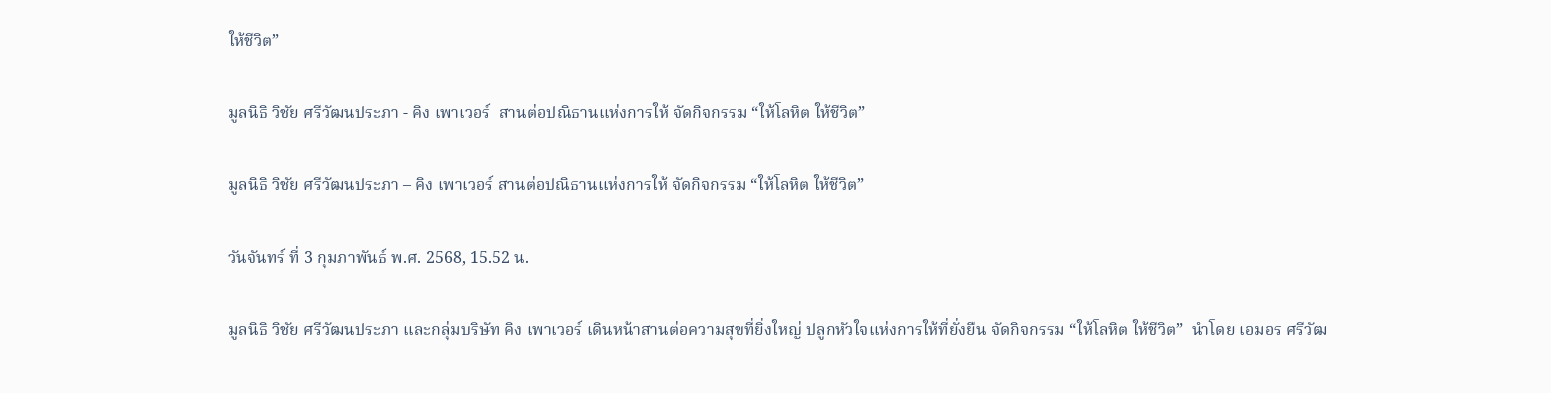ให้ชีวิต”

มูลนิธิ วิชัย ศรีวัฒนประภา - คิง เพาเวอร์  สานต่อปณิธานแห่งการให้ จัดกิจกรรม “ให้โลหิต ให้ชีวิต”

มูลนิธิ วิชัย ศรีวัฒนประภา – คิง เพาเวอร์ สานต่อปณิธานแห่งการให้ จัดกิจกรรม “ให้โลหิต ให้ชีวิต”

วันจันทร์ ที่ 3 กุมภาพันธ์ พ.ศ. 2568, 15.52 น.

มูลนิธิ วิชัย ศรีวัฒนประภา และกลุ่มบริษัท คิง เพาเวอร์ เดินหน้าสานต่อความสุขที่ยิ่งใหญ่ ปลูกหัวใจแห่งการให้ที่ยั่งยืน จัดกิจกรรม “ให้โลหิต ให้ชีวิต”  นำโดย เอมอร ศรีวัฒ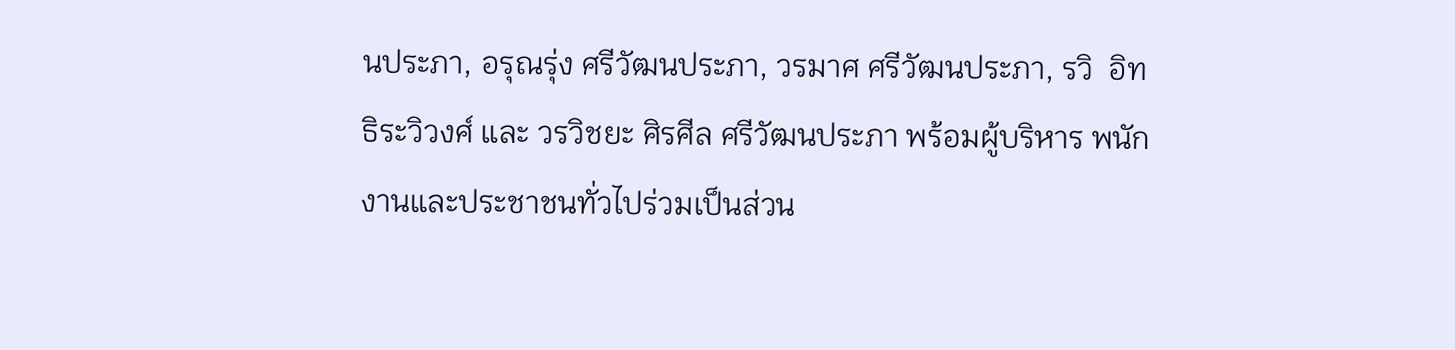นประภา, อรุณรุ่ง ศรีวัฒนประภา, วรมาศ ศรีวัฒนประภา, รวิ  อิทธิระวิวงศ์ และ วรวิชยะ ศิรศีล ศรีวัฒนประภา พร้อมผู้บริหาร พนักงานและประชาชนทั่วไปร่วมเป็นส่วน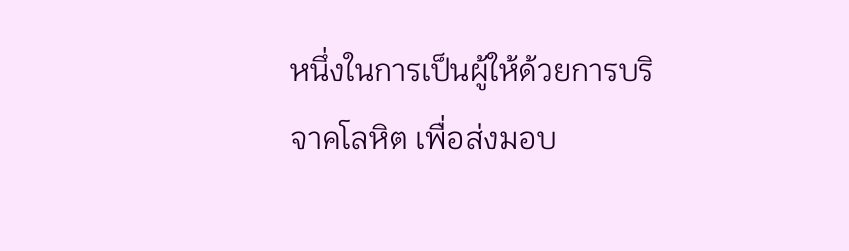หนึ่งในการเป็นผู้ให้ด้วยการบริจาคโลหิต เพื่อส่งมอบ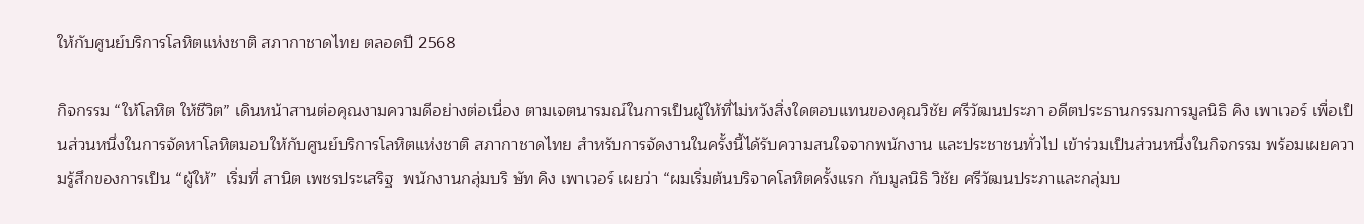ให้กับศูนย์บริการโลหิตแห่งชาติ สภากาชาดไทย ตลอดปี 2568

กิจกรรม “ให้โลหิต ให้ชีวิต” เดินหน้าสานต่อคุณงามความดีอย่างต่อเนื่อง ตามเจตนารมณ์ในการเป็นผู้ให้ที่ไม่หวังสิ่งใดตอบแทนของคุณวิชัย ศรีวัฒนประภา อดีตประธานกรรมการมูลนิธิ คิง เพาเวอร์ เพื่อเป็นส่วนหนึ่งในการจัดหาโลหิตมอบให้กับศูนย์บริการโลหิตแห่งชาติ สภากาชาดไทย สำหรับการจัดงานในครั้งนี้ได้รับความสนใจจากพนักงาน และประชาชนทั่วไป เข้าร่วมเป็นส่วนหนึ่งในกิจกรรม พร้อมเผยความรู้สึกของการเป็น “ผู้ให้”  เริ่มที่ สานิต เพชรประเสริฐ  พนักงานกลุ่มบริ ษัท คิง เพาเวอร์ เผยว่า “ผมเริ่มต้นบริจาคโลหิตครั้งแรก กับมูลนิธิ วิชัย ศรีวัฒนประภาและกลุ่มบ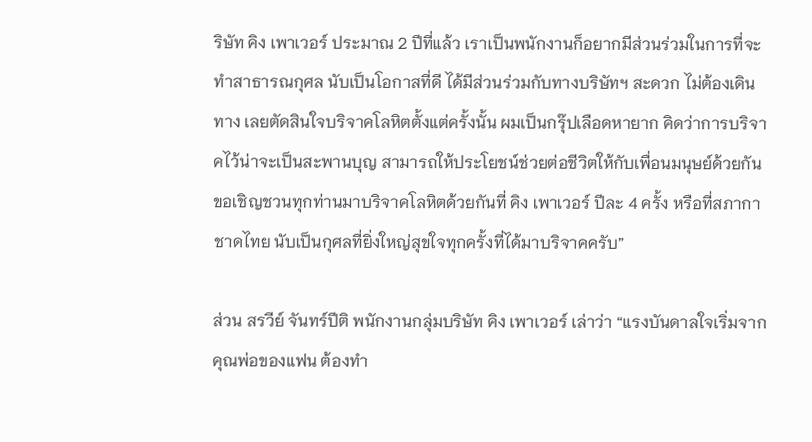ริษัท คิง เพาเวอร์ ประมาณ 2 ปีที่แล้ว เราเป็นพนักงานก็อยากมีส่วนร่วมในการที่จะทำสาธารณกุศล นับเป็นโอกาสที่ดี ได้มีส่วนร่วมกับทางบริษัทฯ สะดวก ไม่ต้องเดินทาง เลยตัดสินใจบริจาคโลหิตตั้งแต่ครั้งนั้น ผมเป็นกรุ๊ปเลือดหายาก คิดว่าการบริจาคไว้น่าจะเป็นสะพานบุญ สามารถให้ประโยชน์ช่วยต่อชีวิตให้กับเพื่อนมนุษย์ด้วยกัน ขอเชิญชวนทุกท่านมาบริจาคโลหิตด้วยกันที่ คิง เพาเวอร์ ปีละ 4 ครั้ง หรือที่สภากาชาดไทย นับเป็นกุศลที่ยิ่งใหญ่สุขใจทุกครั้งที่ได้มาบริจาคครับ”

ส่วน สรวีย์ จันทร์ปีติ พนักงานกลุ่มบริษัท คิง เพาเวอร์ เล่าว่า “แรงบันดาลใจเริ่มจากคุณพ่อของแฟน ต้องทำ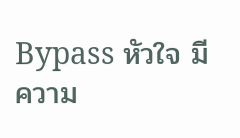Bypass หัวใจ มีความ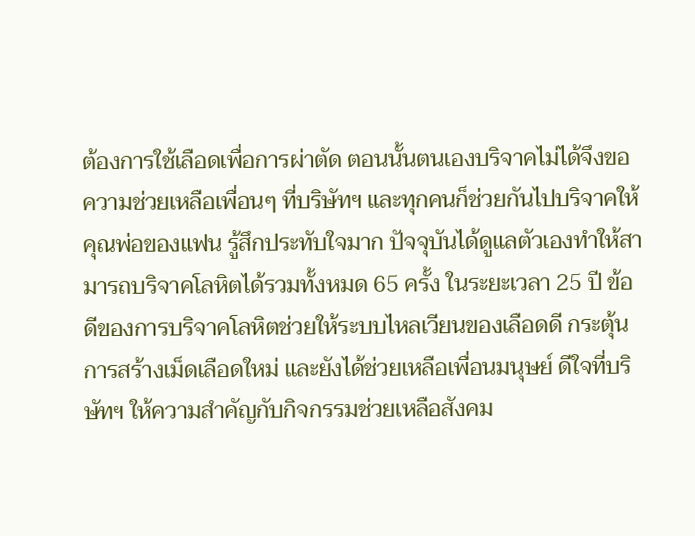ต้องการใช้เลือดเพื่อการผ่าตัด ตอนนั้นตนเองบริจาคไม่ได้จึงขอความช่วยเหลือเพื่อนๆ ที่บริษัทฯ และทุกคนก็ช่วยกันไปบริจาคให้คุณพ่อของแฟน รู้สึกประทับใจมาก ปัจจุบันได้ดูแลตัวเองทำให้สามารถบริจาคโลหิตได้รวมทั้งหมด 65 ครั้ง ในระยะเวลา 25 ปี ข้อดีของการบริจาคโลหิตช่วยให้ระบบไหลเวียนของเลือดดี กระตุ้นการสร้างเม็ดเลือดใหม่ และยังได้ช่วยเหลือเพื่อนมนุษย์ ดีใจที่บริษัทฯ ให้ความสำคัญกับกิจกรรมช่วยเหลือสังคม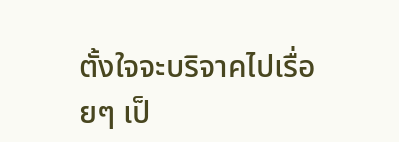ตั้งใจจะบริจาคไปเรื่อยๆ เป็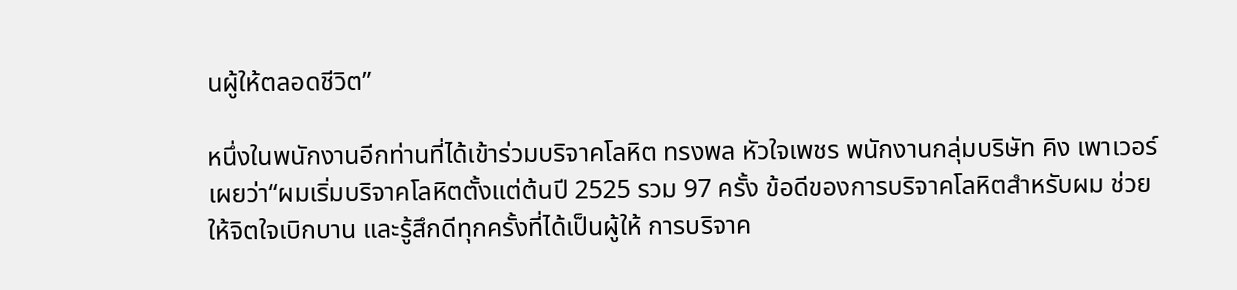นผู้ให้ตลอดชีวิต”

หนึ่งในพนักงานอีกท่านที่ได้เข้าร่วมบริจาคโลหิต ทรงพล หัวใจเพชร พนักงานกลุ่มบริษัท คิง เพาเวอร์ เผยว่า“ผมเริ่มบริจาคโลหิตตั้งแต่ต้นปี 2525 รวม 97 ครั้ง ข้อดีของการบริจาคโลหิตสำหรับผม ช่วยให้จิตใจเบิกบาน และรู้สึกดีทุกครั้งที่ได้เป็นผู้ให้ การบริจาค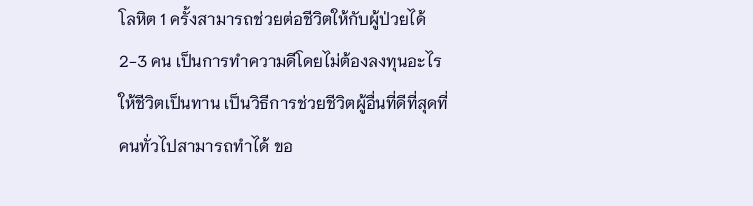โลหิต 1 ครั้งสามารถช่วยต่อชีวิตให้กับผู้ป่วยได้ 2-3 คน เป็นการทำความดีโดยไม่ต้องลงทุนอะไรให้ชีวิตเป็นทาน เป็นวิธีการช่วยชีวิตผู้อื่นที่ดีที่สุดที่คนทั่วไปสามารถทำได้ ขอ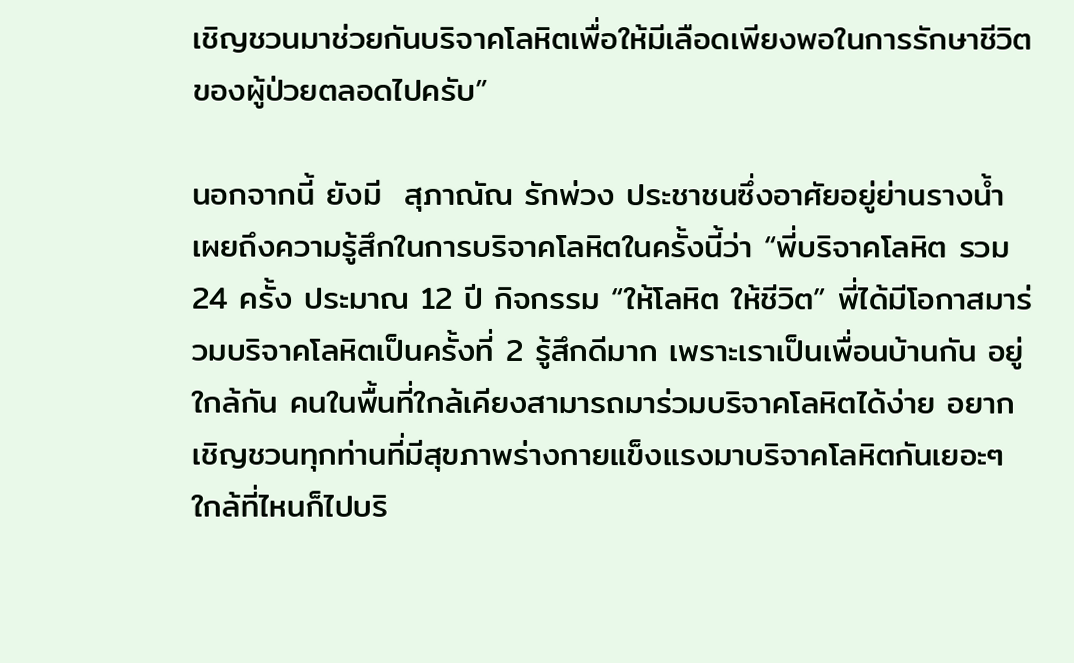เชิญชวนมาช่วยกันบริจาคโลหิตเพื่อให้มีเลือดเพียงพอในการรักษาชีวิตของผู้ป่วยตลอดไปครับ”

นอกจากนี้ ยังมี  สุภาณัณ รักพ่วง ประชาชนซึ่งอาศัยอยู่ย่านรางน้ำ เผยถึงความรู้สึกในการบริจาคโลหิตในครั้งนี้ว่า “พี่บริจาคโลหิต รวม 24 ครั้ง ประมาณ 12 ปี กิจกรรม “ให้โลหิต ให้ชีวิต” พี่ได้มีโอกาสมาร่วมบริจาคโลหิตเป็นครั้งที่ 2 รู้สึกดีมาก เพราะเราเป็นเพื่อนบ้านกัน อยู่ใกล้กัน คนในพื้นที่ใกล้เคียงสามารถมาร่วมบริจาคโลหิตได้ง่าย อยากเชิญชวนทุกท่านที่มีสุขภาพร่างกายแข็งแรงมาบริจาคโลหิตกันเยอะๆ ใกล้ที่ไหนก็ไปบริ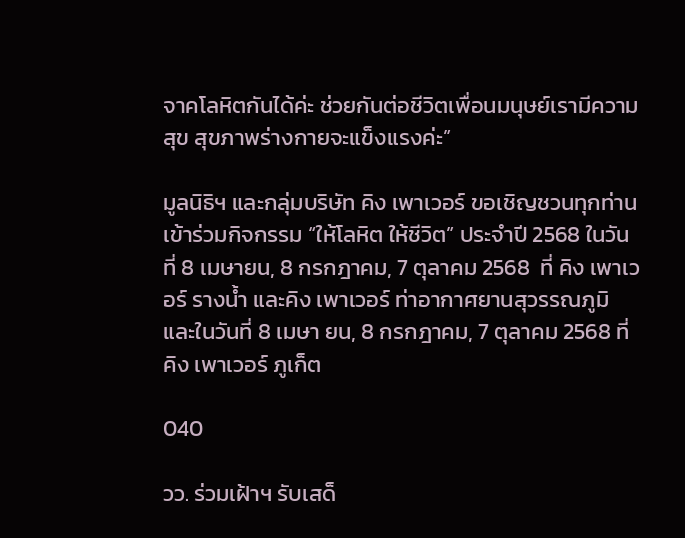จาคโลหิตกันได้ค่ะ ช่วยกันต่อชีวิตเพื่อนมนุษย์เรามีความสุข สุขภาพร่างกายจะแข็งแรงค่ะ”

มูลนิธิฯ และกลุ่มบริษัท คิง เพาเวอร์ ขอเชิญชวนทุกท่านเข้าร่วมกิจกรรม “ให้โลหิต ให้ชีวิต” ประจำปี 2568 ในวันที่ 8 เมษายน, 8 กรกฎาคม, 7 ตุลาคม 2568  ที่ คิง เพาเวอร์ รางน้ำ และคิง เพาเวอร์ ท่าอากาศยานสุวรรณภูมิ และในวันที่ 8 เมษา ยน, 8 กรกฎาคม, 7 ตุลาคม 2568 ที่ คิง เพาเวอร์ ภูเก็ต

040

วว. ร่วมเฝ้าฯ รับเสด็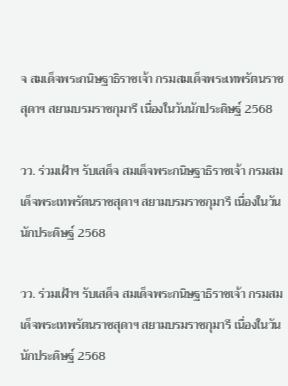จ สมเด็จพระกนิษฐาธิราชเจ้า กรมสมเด็จพระเทพรัตนราชสุดาฯ สยามบรมราชกุมารี เนื่องในวันนักประดิษฐ์ 2568

วว. ร่วมเฝ้าฯ รับเสด็จ สมเด็จพระกนิษฐาธิราชเจ้า กรมสมเด็จพระเทพรัตนราชสุดาฯ สยามบรมราชกุมารี เนื่องในวันนักประดิษฐ์ 2568

วว. ร่วมเฝ้าฯ รับเสด็จ สมเด็จพระกนิษฐาธิราชเจ้า กรมสมเด็จพระเทพรัตนราชสุดาฯ สยามบรมราชกุมารี เนื่องในวันนักประดิษฐ์ 2568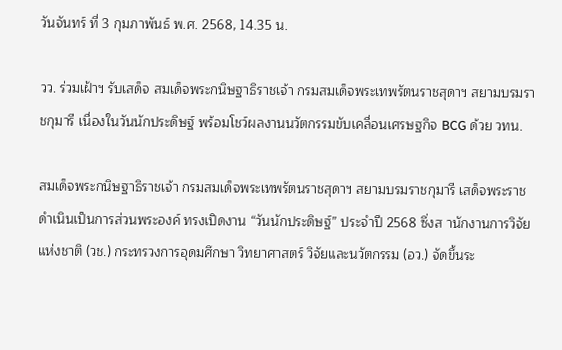วันจันทร์ ที่ 3 กุมภาพันธ์ พ.ศ. 2568, 14.35 น.

วว. ร่วมเฝ้าฯ รับเสด็จ สมเด็จพระกนิษฐาธิราชเจ้า กรมสมเด็จพระเทพรัตนราชสุดาฯ สยามบรมราชกุมารี เนื่องในวันนักประดิษฐ์ พร้อมโชว์ผลงานนวัตกรรมขับเคลื่อนเศรษฐกิจ BCG ด้วย วทน.

สมเด็จพระกนิษฐาธิราชเจ้า กรมสมเด็จพระเทพรัตนราชสุดาฯ สยามบรมราชกุมารี เสด็จพระราชดำเนินเป็นการส่วนพระองค์ ทรงเปิดงาน “วันนักประดิษฐ์” ประจำปี 2568 ซึ่งส านักงานการวิจัยแห่งชาติ (วช.) กระทรวงการอุดมศึกษา วิทยาศาสตร์ วิจัยและนวัตกรรม (อว.) จัดขึ้นระ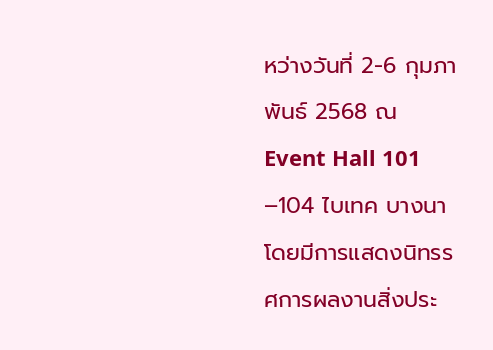หว่างวันที่ 2-6 กุมภาพันธ์ 2568 ณ Event Hall 101 –104 ไบเทค บางนา โดยมีการแสดงนิทรรศการผลงานสิ่งประ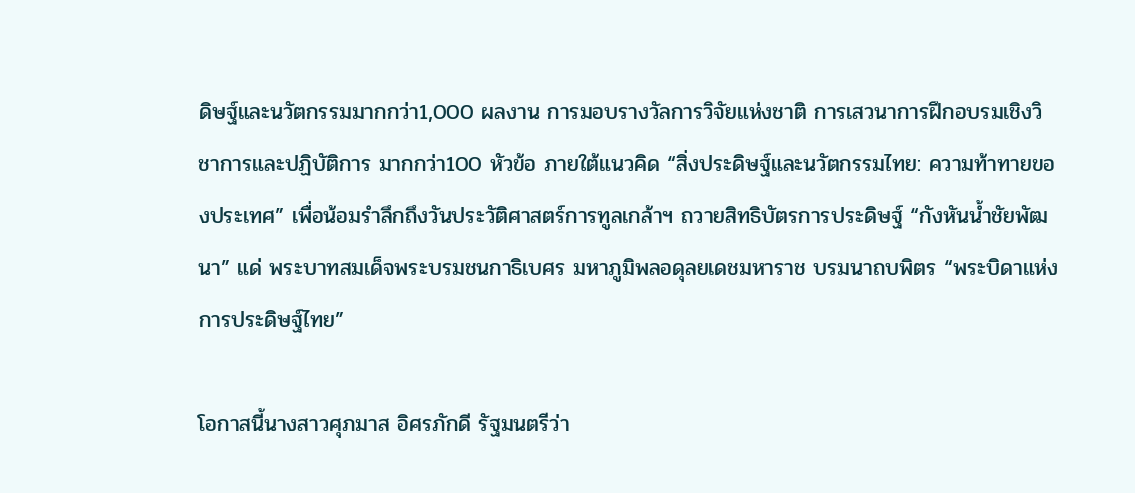ดิษฐ์และนวัตกรรมมากกว่า1,000 ผลงาน การมอบรางวัลการวิจัยแห่งชาติ การเสวนาการฝึกอบรมเชิงวิชาการและปฏิบัติการ มากกว่า100 หัวข้อ ภายใต้แนวคิด “สิ่งประดิษฐ์และนวัตกรรมไทย: ความท้าทายของประเทศ” เพื่อน้อมรำลึกถึงวันประวัติศาสตร์การทูลเกล้าฯ ถวายสิทธิบัตรการประดิษฐ์ “กังหันน้ำชัยพัฒนา” แด่ พระบาทสมเด็จพระบรมชนกาธิเบศร มหาภูมิพลอดุลยเดชมหาราช บรมนาถบพิตร “พระบิดาแห่งการประดิษฐ์ไทย”

โอกาสนี้นางสาวศุภมาส อิศรภักดี รัฐมนตรีว่า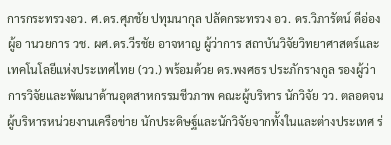การกระทรวงอว. ศ.ดร.ศุภชัย ปทุมนากุล ปลัดกระทรวง อว. ดร.วิภารัตน์ ดีอ่อง ผู้อ านวยการ วช. ผศ.ดร.วีรชัย อาจหาญ ผู้ว่าการ สถาบันวิจัยวิทยาศาสตร์และเทคโนโลยีแห่งประเทศไทย (วว.) พร้อมด้วย ดร.พงศธร ประภักรางกูล รองผู้ว่าการวิจัยและพัฒนาด้านอุตสาหกรรมชีวภาพ คณะผู้บริหาร นักวิจัย วว. ตลอดจนผู้บริหารหน่วยงานเครือข่าย นักประดิษฐ์และนักวิจัยจากทั้งในและต่างประเทศ ร่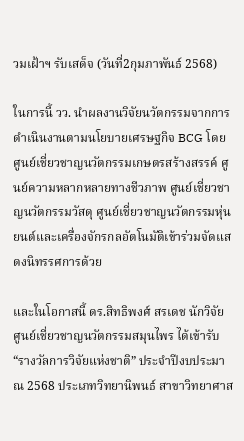วมเฝ้าฯ รับเสด็จ (วันที่2กุมภาพันธ์ 2568)

ในการนี้ วว. นำผลงานวิจัยนวัตกรรมจากการดำเนินงานตามนโยบายเศรษฐกิจ BCG โดย ศูนย์เชี่ยวชาญนวัตกรรมเกษตรสร้างสรรค์ ศูนย์ความหลากหลายทางชีวภาพ ศูนย์เชี่ยวชาญนวัตกรรมวัสดุ ศูนย์เชี่ยวชาญนวัตกรรมหุ่นยนต์และเครื่องจักรกลอัตโนมัติเข้าร่วมจัดแสดงนิทรรศการด้วย

และในโอกาสนี้ ดร.สิทธิพงศ์ สรเดช นักวิจัย ศูนย์เชี่ยวชาญนวัตกรรมสมุนไพร ได้เข้ารับ “รางวัลการวิจัยแห่งชาติ” ประจำปีงบประมาณ 2568 ประเภทวิทยานิพนธ์ สาขาวิทยาศาส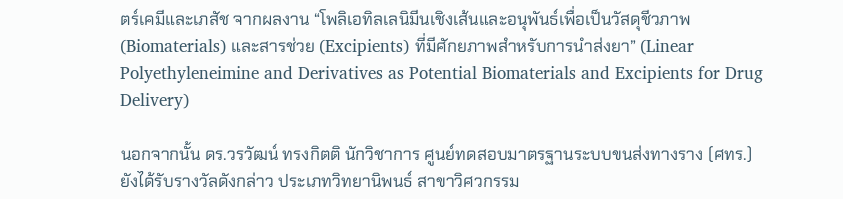ตร์เคมีและเภสัช จากผลงาน “โพลิเอทิลเลนิมีนเชิงเส้นและอนุพันธ์เพื่อเป็นวัสดุชีวภาพ (Biomaterials) และสารช่วย (Excipients) ที่มีศักยภาพสำหรับการนำส่งยา” (Linear Polyethyleneimine and Derivatives as Potential Biomaterials and Excipients for Drug Delivery)

นอกจากนั้น ดร.วรวัฒน์ ทรงกิตติ นักวิชาการ ศูนย์ทดสอบมาตรฐานระบบขนส่งทางราง (ศทร.) ยังได้รับรางวัลดังกล่าว ประเภทวิทยานิพนธ์ สาขาวิศวกรรม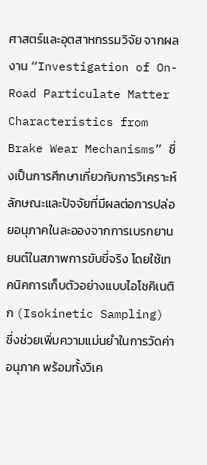ศาสตร์และอุตสาหกรรมวิจัย จากผลงาน “Investigation of On-Road Particulate Matter Characteristics from Brake Wear Mechanisms” ซึ่งเป็นการศึกษาเกี่ยวกับการวิเคราะห์ลักษณะและปัจจัยที่มีผลต่อการปล่อยอนุภาคในละอองจากการเบรกยานยนต์ในสภาพการขับขี่จริง โดยใช้เทคนิคการเก็บตัวอย่างแบบไอโซคิเนติก (Isokinetic Sampling) ซึ่งช่วยเพิ่มความแม่นยำในการวัดค่าอนุภาค พร้อมทั้งวิเค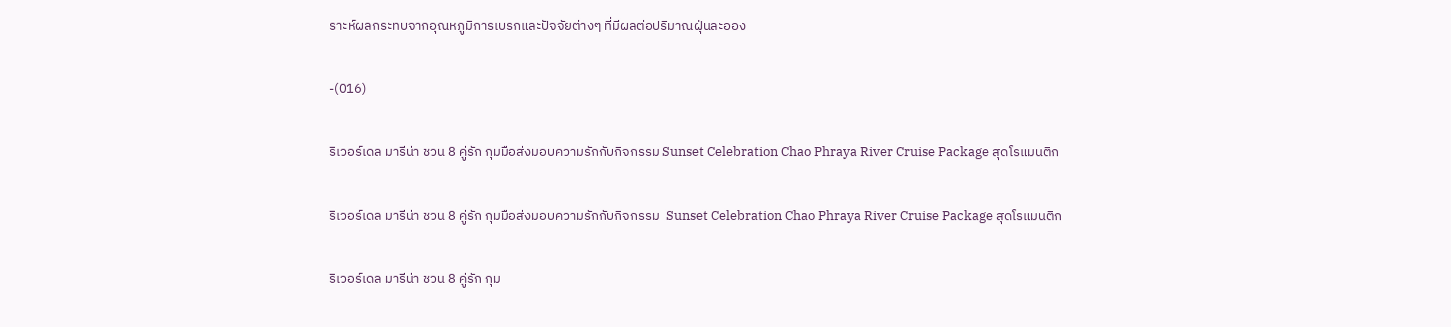ราะห์ผลกระทบจากอุณหภูมิการเบรกและปัจจัยต่างๆ ที่มีผลต่อปริมาณฝุ่นละออง

-(016)

ริเวอร์เดล มารีน่า ชวน 8 คู่รัก กุมมือส่งมอบความรักกับกิจกรรม Sunset Celebration Chao Phraya River Cruise Package สุดโรแมนติก

ริเวอร์เดล มารีน่า ชวน 8 คู่รัก กุมมือส่งมอบความรักกับกิจกรรม  Sunset Celebration Chao Phraya River Cruise Package สุดโรแมนติก

ริเวอร์เดล มารีน่า ชวน 8 คู่รัก กุม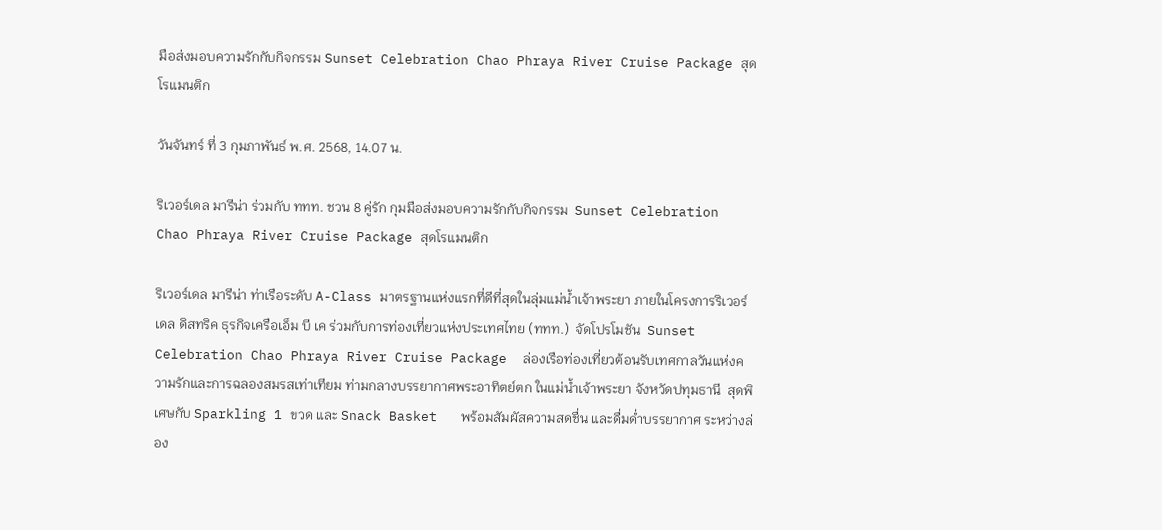มือส่งมอบความรักกับกิจกรรม Sunset Celebration Chao Phraya River Cruise Package สุดโรแมนติก

วันจันทร์ ที่ 3 กุมภาพันธ์ พ.ศ. 2568, 14.07 น.

ริเวอร์เดล มารีน่า ร่วมกับ ททท. ชวน 8 คู่รัก กุมมือส่งมอบความรักกับกิจกรรม  Sunset Celebration Chao Phraya River Cruise Package สุดโรแมนติก

ริเวอร์เดล มารีน่า ท่าเรือระดับ A-Class มาตรฐานแห่งแรกที่ดีที่สุดในลุ่มแม่น้ำเจ้าพระยา ภายในโครงการริเวอร์เดล ดิสทริค ธุรกิจเครือเอ็ม บี เค ร่วมกับการท่องเที่ยวแห่งประเทศไทย (ททท.)  จัดโปรโมชัน  Sunset Celebration Chao Phraya River Cruise Package  ล่องเรือท่องเที่ยวต้อนรับเทศกาลวันแห่งความรักและการฉลองสมรสเท่าเทียม ท่ามกลางบรรยากาศพระอาทิตย์ตก ในแม่น้ำเจ้าพระยา จังหวัดปทุมธานี  สุดพิเศษกับ Sparkling 1 ขวด และ Snack Basket   พร้อมสัมผัสความสดชื่น และดื่มด่ำบรรยากาศ ระหว่างล่อง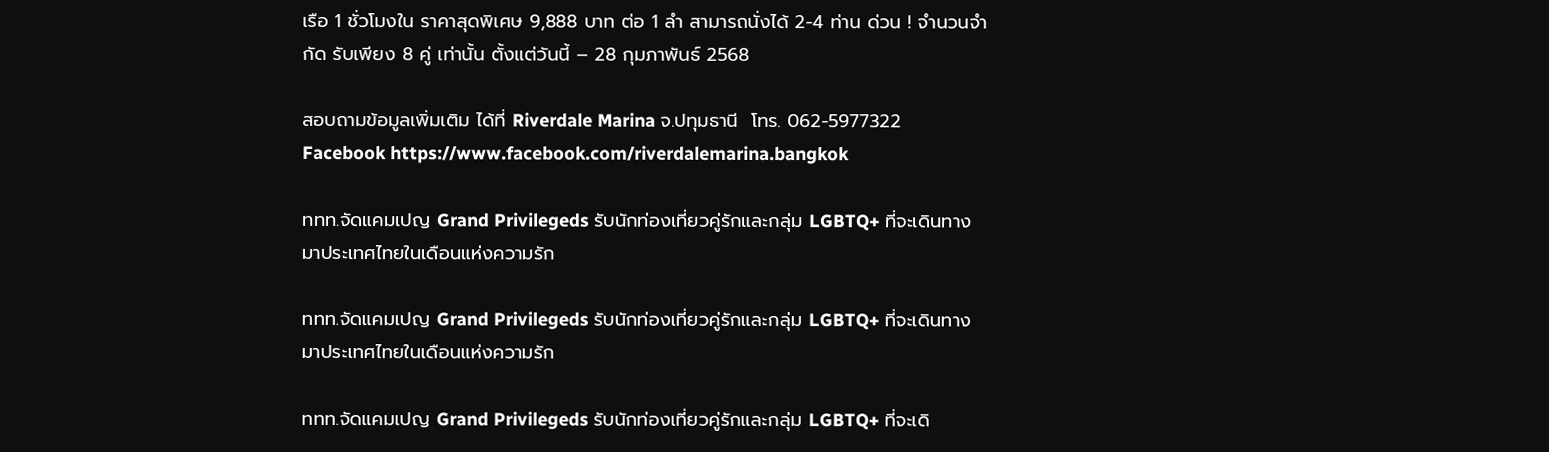เรือ 1 ชั่วโมงใน ราคาสุดพิเศษ 9,888 บาท ต่อ 1 ลำ สามารถนั่งได้ 2-4 ท่าน ด่วน ! จำนวนจำกัด รับเพียง 8 คู่ เท่านั้น ตั้งแต่วันนี้ – 28 กุมภาพันธ์ 2568

สอบถามข้อมูลเพิ่มเติม ได้ที่ Riverdale Marina จ.ปทุมธานี  โทร. 062-5977322 Facebook https://www.facebook.com/riverdalemarina.bangkok

ททท.จัดแคมเปญ Grand Privilegeds รับนักท่องเที่ยวคู่รักและกลุ่ม LGBTQ+ ที่จะเดินทางมาประเทศไทยในเดือนแห่งความรัก

ททท.จัดแคมเปญ Grand Privilegeds รับนักท่องเที่ยวคู่รักและกลุ่ม LGBTQ+ ที่จะเดินทางมาประเทศไทยในเดือนแห่งความรัก

ททท.จัดแคมเปญ Grand Privilegeds รับนักท่องเที่ยวคู่รักและกลุ่ม LGBTQ+ ที่จะเดิ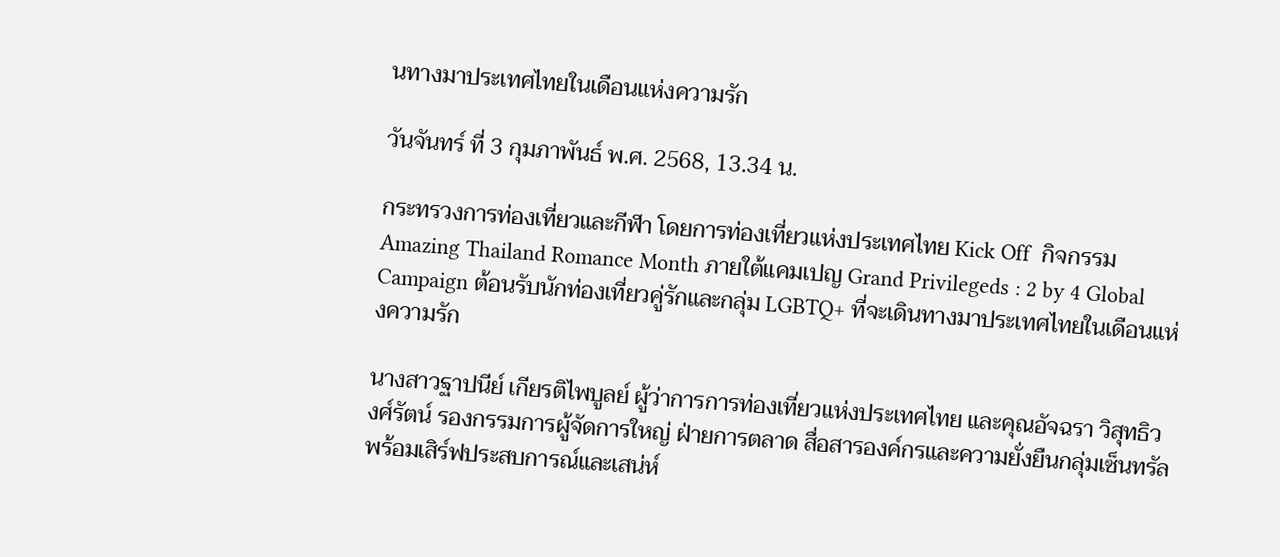นทางมาประเทศไทยในเดือนแห่งความรัก

วันจันทร์ ที่ 3 กุมภาพันธ์ พ.ศ. 2568, 13.34 น.

กระทรวงการท่องเที่ยวและกีฬา โดยการท่องเที่ยวแห่งประเทศไทย Kick Off  กิจกรรม Amazing Thailand Romance Month ภายใต้แคมเปญ Grand Privilegeds : 2 by 4 Global Campaign ต้อนรับนักท่องเที่ยวคู่รักและกลุ่ม LGBTQ+ ที่จะเดินทางมาประเทศไทยในเดือนแห่งความรัก

นางสาวฐาปนีย์ เกียรติไพบูลย์ ผู้ว่าการการท่องเที่ยวแห่งประเทศไทย และคุณอัจฉรา วิสุทธิวงศ์รัตน์ รองกรรมการผู้จัดการใหญ่ ฝ่ายการตลาด สื่อสารองค์กรและความยั่งยืนกลุ่มเซ็นทรัล พร้อมเสิร์ฟประสบการณ์และเสน่ห์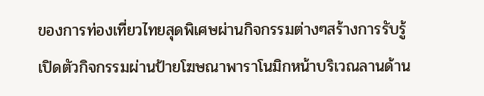ของการท่องเที่ยวไทยสุดพิเศษผ่านกิจกรรมต่างๆสร้างการรับรู้เปิดตัวกิจกรรมผ่านป้ายโฆษณาพาราโนมิกหน้าบริเวณลานด้าน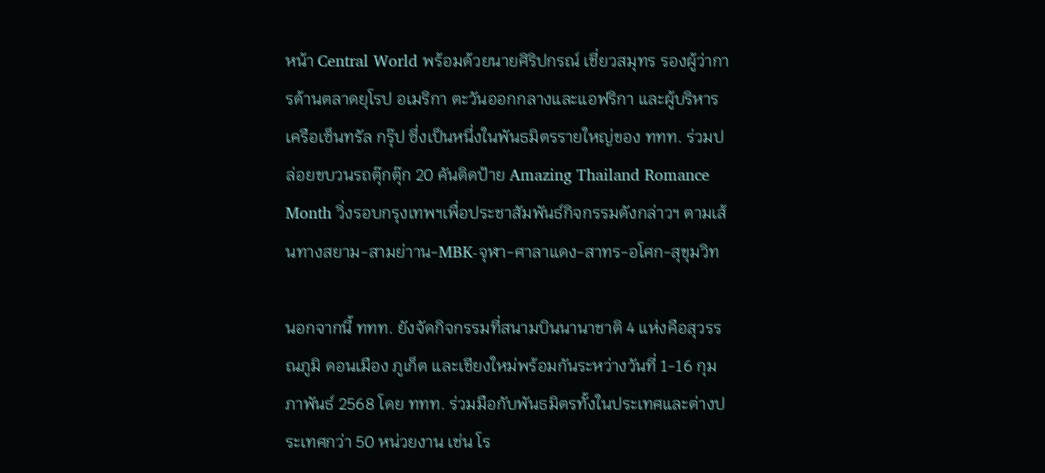หน้า Central World พร้อมด้วยนายศิริปกรณ์ เชี่ยวสมุทร รองผู้ว่าการด้านตลาดยุโรป อเมริกา ตะวันออกกลางและแอฟริกา และผู้บริหารเครือเซ็นทรัล กรุ๊ป ซึ่งเป็นหนึ่งในพันธมิตรรายใหญ่ของ ททท. ร่วมปล่อยขบวนรถตุ๊กตุ๊ก 20 คันติดป้าย Amazing Thailand Romance Month วิ่งรอบกรุงเทพฯเพื่อประชาสัมพันธ์กิจกรรมดังกล่าวฯ ตามเส้นทางสยาม-สามย่าาน-MBK-จุฬา-ศาลาแดง-สาทร-อโศก-สุขุมวิท

นอกจากนี้ ททท. ยังจัดกิจกรรมที่สนามบินนานาชาติ 4 แห่งคือสุวรรณภูมิ ดอนเมือง ภูเก็ต และเชียงใหม่พร้อมกันระหว่างวันที่ 1-16 กุมภาพันธ์ 2568 โดย ททท. ร่วมมือกับพันธมิตรทั้งในประเทศและต่างประเทศกว่า 50 หน่วยงาน เช่น โร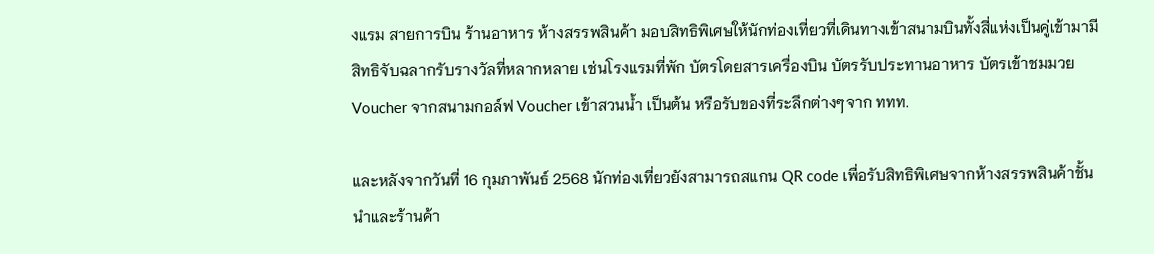งแรม สายการบิน ร้านอาหาร ห้างสรรพสินค้า มอบสิทธิพิเศษให้นักท่องเที่ยวที่เดินทางเข้าสนามบินทั้งสี่แห่งเป็นคู่เข้ามามีสิทธิจับฉลากรับรางวัลที่หลากหลาย เช่นโรงแรมที่พัก บัตรโดยสารเครื่องบิน บัตรรับประทานอาหาร บัตรเข้าชมมวย Voucher จากสนามกอล์ฟ Voucher เข้าสวนน้ำ เป็นต้น หรือรับของที่ระลึกต่างๆจาก ททท.

และหลังจากวันที่ 16 กุมภาพันธ์ 2568 นักท่องเที่ยวยังสามารถสแกน QR code เพื่อรับสิทธิพิเศษจากห้างสรรพสินค้าชั้นนำและร้านค้า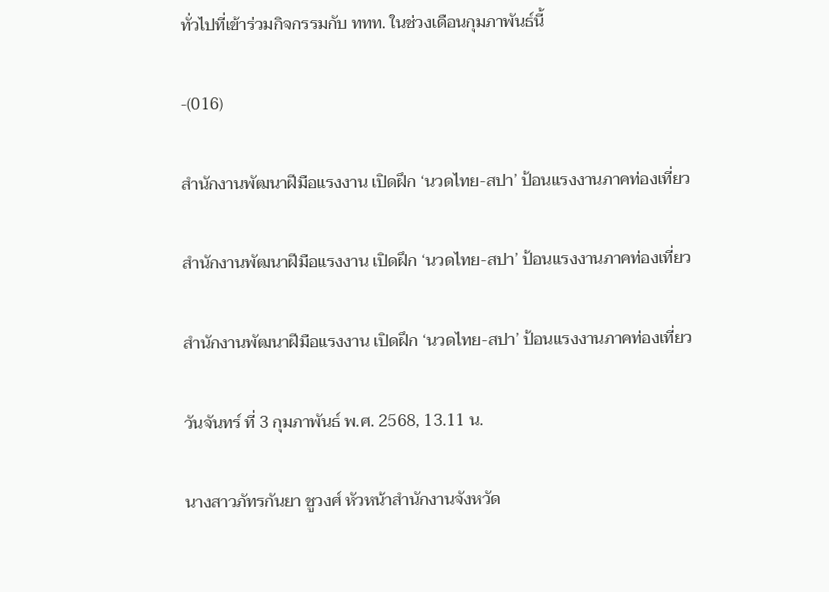ทั่วไปที่เข้าร่วมกิจกรรมกับ ททท. ในช่วงเดือนกุมภาพันธ์นี้

-(016)

สำนักงานพัฒนาฝีมือแรงงาน เปิดฝึก ‘นวดไทย-สปา’ ป้อนแรงงานภาคท่องเที่ยว

สำนักงานพัฒนาฝีมือแรงงาน เปิดฝึก ‘นวดไทย-สปา’ ป้อนแรงงานภาคท่องเที่ยว

สำนักงานพัฒนาฝีมือแรงงาน เปิดฝึก ‘นวดไทย-สปา’ ป้อนแรงงานภาคท่องเที่ยว

วันจันทร์ ที่ 3 กุมภาพันธ์ พ.ศ. 2568, 13.11 น.

นางสาวภัทรกันยา ชูวงศ์ หัวหน้าสำนักงานจังหวัด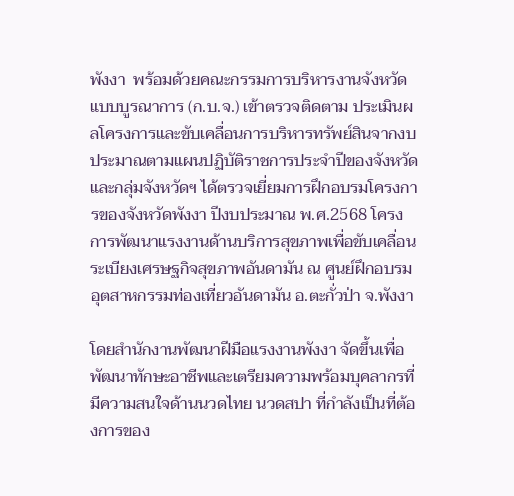พังงา  พร้อมด้วยคณะกรรมการบริหารงานจังหวัดแบบบูรณาการ (ก.บ.จ.) เข้าตรวจติดตาม ประเมินผลโครงการและขับเคลื่อนการบริหารทรัพย์สินจากงบประมาณตามแผนปฏิบัติราชการประจำปีของจังหวัดและกลุ่มจังหวัดฯ ได้ตรวจเยี่ยมการฝึกอบรมโครงการของจังหวัดพังงา ปีงบประมาณ พ.ศ.2568 โครงการพัฒนาแรงงานด้านบริการสุขภาพเพื่อขับเคลื่อนระเบียงเศรษฐกิจสุขภาพอันดามัน ณ ศูนย์ฝึกอบรมอุตสาหกรรมท่องเที่ยวอันดามัน อ.ตะกั่วป่า จ.พังงา

โดยสำนักงานพัฒนาฝีมือแรงงานพังงา จัดขึ้นเพื่อพัฒนาทักษะอาชีพและเตรียมความพร้อมบุคลากรที่มีความสนใจด้านนวดไทย นวดสปา ที่กำลังเป็นที่ต้องการของ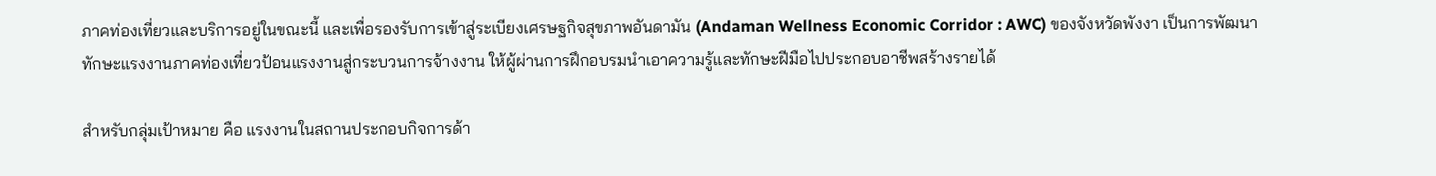ภาคท่องเที่ยวและบริการอยู่ในขณะนี้ และเพื่อรองรับการเข้าสู่ระเบียงเศรษฐกิจสุขภาพอันดามัน (Andaman Wellness Economic Corridor : AWC) ของจังหวัดพังงา เป็นการพัฒนาทักษะแรงงานภาคท่องเที่ยวป้อนแรงงานสู่กระบวนการจ้างงาน ให้ผู้ผ่านการฝึกอบรมนำเอาความรู้และทักษะฝีมือไปประกอบอาชีพสร้างรายได้

สำหรับกลุ่มเป้าหมาย คือ แรงงานในสถานประกอบกิจการด้า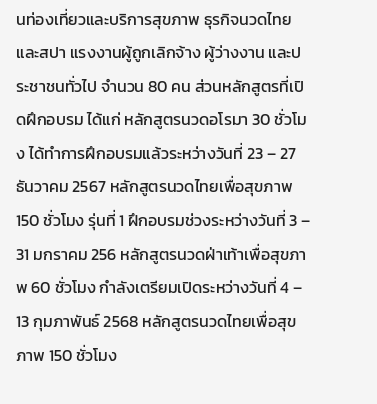นท่องเที่ยวและบริการสุขภาพ ธุรกิจนวดไทยและสปา แรงงานผู้ถูกเลิกจ้าง ผู้ว่างงาน และประชาชนทั่วไป จำนวน 80 คน ส่วนหลักสูตรที่เปิดฝึกอบรม ได้แก่ หลักสูตรนวดอโรมา 30 ชั่วโมง ได้ทำการฝึกอบรมแล้วระหว่างวันที่ 23 – 27 ธันวาคม 2567 หลักสูตรนวดไทยเพื่อสุขภาพ 150 ชั่วโมง รุ่นที่ 1 ฝึกอบรมช่วงระหว่างวันที่ 3 – 31 มกราคม 256 หลักสูตรนวดฝ่าเท้าเพื่อสุขภาพ 60 ชั่วโมง กำลังเตรียมเปิดระหว่างวันที่ 4 – 13 กุมภาพันธ์ 2568 หลักสูตรนวดไทยเพื่อสุขภาพ 150 ชั่วโมง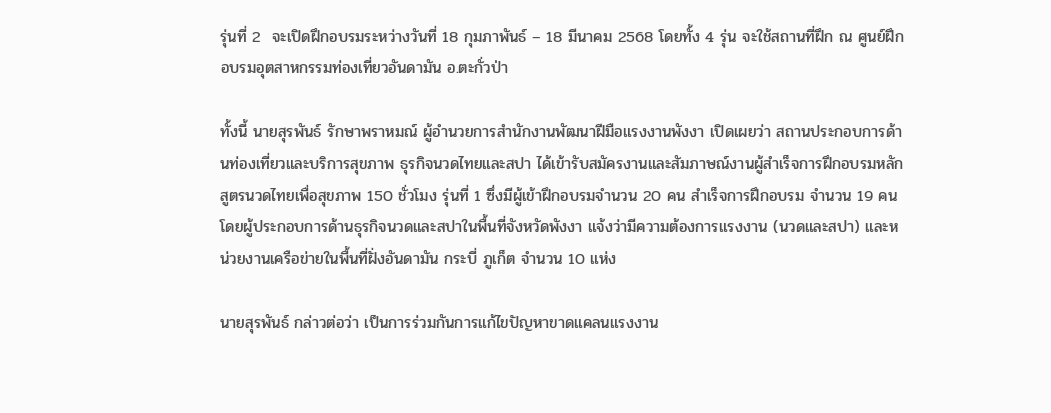รุ่นที่ 2  จะเปิดฝึกอบรมระหว่างวันที่ 18 กุมภาพันธ์ – 18 มีนาคม 2568 โดยทั้ง 4 รุ่น จะใช้สถานที่ฝึก ณ ศูนย์ฝึกอบรมอุตสาหกรรมท่องเที่ยวอันดามัน อ.ตะกั่วป่า

ทั้งนี้ นายสุรพันธ์ รักษาพราหมณ์ ผู้อำนวยการสำนักงานพัฒนาฝีมือแรงงานพังงา เปิดเผยว่า สถานประกอบการด้านท่องเที่ยวและบริการสุขภาพ ธุรกิจนวดไทยและสปา ได้เข้ารับสมัครงานและสัมภาษณ์งานผู้สำเร็จการฝึกอบรมหลักสูตรนวดไทยเพื่อสุขภาพ 150 ชั่วโมง รุ่นที่ 1 ซึ่งมีผู้เข้าฝึกอบรมจำนวน 20 คน สำเร็จการฝึกอบรม จำนวน 19 คน โดยผู้ประกอบการด้านธุรกิจนวดและสปาในพื้นที่จังหวัดพังงา แจ้งว่ามีความต้องการแรงงาน (นวดและสปา) และหน่วยงานเครือข่ายในพื้นที่ฝั่งอันดามัน กระบี่ ภูเก็ต จำนวน 10 แห่ง

นายสุรพันธ์ กล่าวต่อว่า เป็นการร่วมกันการแก้ไขปัญหาขาดแคลนแรงงาน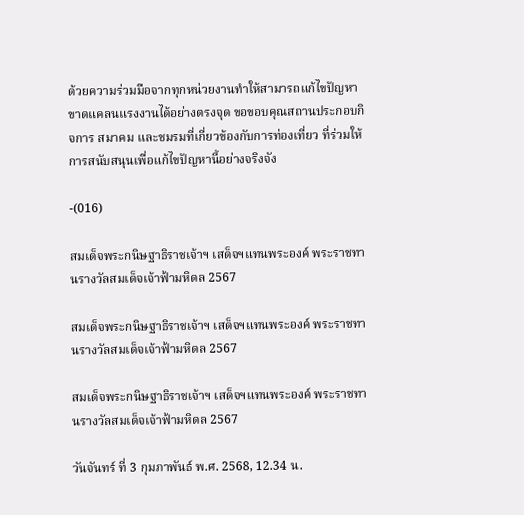ด้วยความร่วมมือจากทุกหน่วยงานทำให้สามารถแก้ไขปัญหาขาดแคลนแรงงานได้อย่างตรงจุด ขอขอบคุณสถานประกอบกิจการ สมาคม และชมรมที่เกี่ยวข้องกับการท่องเที่ยว ที่ร่วมให้การสนับสนุนเพื่อแก้ไขปัญหานี้อย่างจริงจัง

-(016)

สมเด็จพระกนิษฐาธิราชเจ้าฯ เสด็จฯแทนพระองค์ พระราชทานรางวัลสมเด็จเจ้าฟ้ามหิดล 2567

สมเด็จพระกนิษฐาธิราชเจ้าฯ เสด็จฯแทนพระองค์ พระราชทานรางวัลสมเด็จเจ้าฟ้ามหิดล 2567

สมเด็จพระกนิษฐาธิราชเจ้าฯ เสด็จฯแทนพระองค์ พระราชทานรางวัลสมเด็จเจ้าฟ้ามหิดล 2567

วันจันทร์ ที่ 3 กุมภาพันธ์ พ.ศ. 2568, 12.34 น.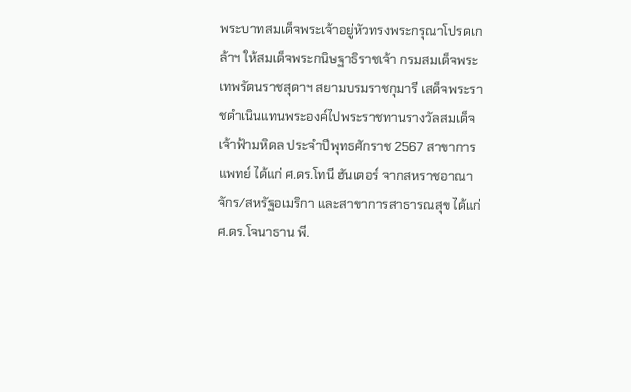พระบาทสมเด็จพระเจ้าอยู่หัวทรงพระกรุณาโปรดเกล้าฯ ให้สมเด็จพระกนิษฐาธิราชเจ้า กรมสมเด็จพระเทพรัตนราชสุดาฯ สยามบรมราชกุมารี เสด็จพระราชดำเนินแทนพระองค์ไปพระราชทานรางวัลสมเด็จเจ้าฟ้ามหิดล ประจำปีพุทธศักราช 2567 สาขาการแพทย์ ได้แก่ ศ.ดร.โทนี ฮันเตอร์ จากสหราชอาณาจักร/สหรัฐอเมริกา และสาขาการสาธารณสุข ได้แก่ ศ.ดร.โจนาธาน พี.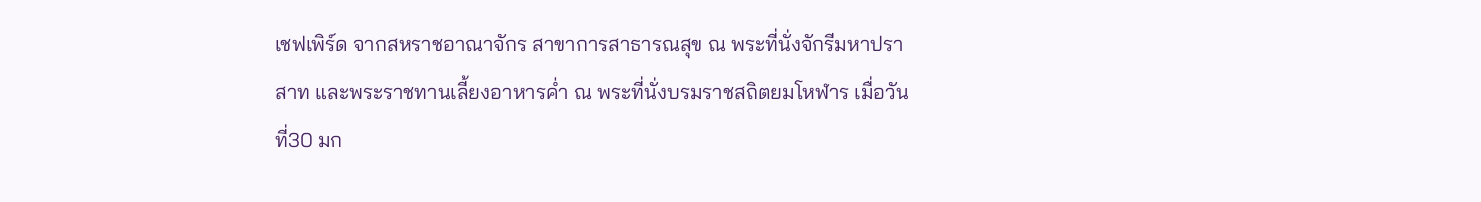เชฟเพิร์ด จากสหราชอาณาจักร สาขาการสาธารณสุข ณ พระที่นั่งจักรีมหาปราสาท และพระราชทานเลี้ยงอาหารค่ำ ณ พระที่นั่งบรมราชสถิตยมโหฬาร เมื่อวันที่30 มก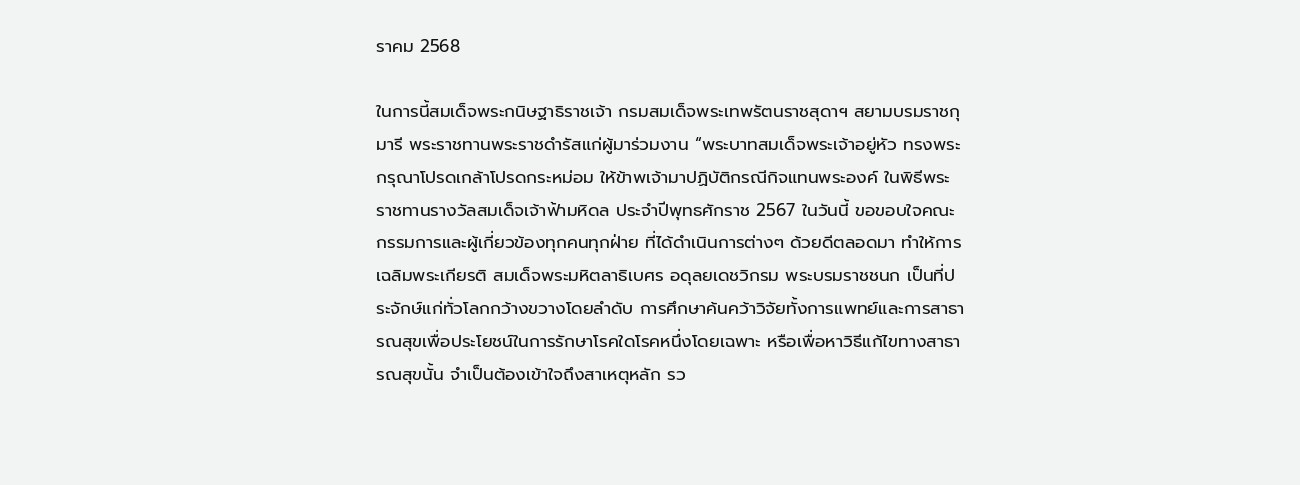ราคม 2568

ในการนี้สมเด็จพระกนิษฐาธิราชเจ้า กรมสมเด็จพระเทพรัตนราชสุดาฯ สยามบรมราชกุมารี พระราชทานพระราชดำรัสแก่ผู้มาร่วมงาน “พระบาทสมเด็จพระเจ้าอยู่หัว ทรงพระกรุณาโปรดเกล้าโปรดกระหม่อม ให้ข้าพเจ้ามาปฏิบัติกรณีกิจแทนพระองค์ ในพิธีพระราชทานรางวัลสมเด็จเจ้าฟ้ามหิดล ประจำปีพุทธศักราช 2567 ในวันนี้ ขอขอบใจคณะกรรมการและผู้เกี่ยวข้องทุกคนทุกฝ่าย ที่ได้ดำเนินการต่างๆ ด้วยดีตลอดมา ทำให้การเฉลิมพระเกียรติ สมเด็จพระมหิตลาธิเบศร อดุลยเดชวิกรม พระบรมราชชนก เป็นที่ประจักษ์แก่ทั่วโลกกว้างขวางโดยลำดับ การศึกษาค้นคว้าวิจัยทั้งการแพทย์และการสาธารณสุขเพื่อประโยชน์ในการรักษาโรคใดโรคหนึ่งโดยเฉพาะ หรือเพื่อหาวิธีแก้ไขทางสาธารณสุขนั้น จำเป็นต้องเข้าใจถึงสาเหตุหลัก รว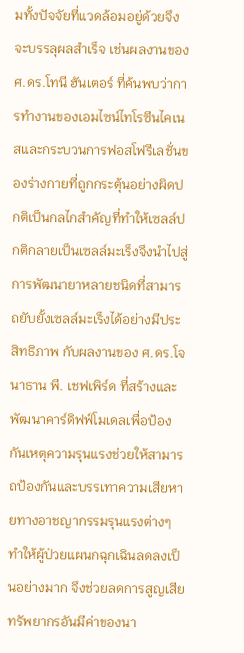มทั้งปัจจัยที่แวดล้อมอยู่ด้วยจึงจะบรรลุผลสำเร็จ เช่นผลงานของ ศ.ดร.โทนี ฮันเตอร์ ที่ค้นพบว่าการทำงานของเอมไซน์ไทโรซีนไคเนสและกระบวนการฟอสโฟรีเลชั่นของร่างกายที่ถูกกระตุ้นอย่างผิดปกติเป็นกลไกสำคัญที่ทำให้เซลล์ปกติกลายเป็นเซลล์มะเร็งจึงนำไปสู่การพัฒนายาหลายชนิดที่สามารถยับยั้งเซลล์มะเร็งได้อย่างมีประสิทธิภาพ กับผลงานของ ศ.ดร.โจนาธาน พี. เชฟเพิร์ด ที่สร้างและพัฒนาคาร์ดิฟฟ์โมเดลเพื่อป้องกันเหตุความรุนแรงช่วยให้สามารถป้องกันและบรรเทาความเสียหายทางอาชญากรรมรุนแรงต่างๆ ทำให้ผู้ป่วยแผนกฉุกเฉินลดลงเป็นอย่างมาก จึงช่วยลดการสูญเสียทรัพยากรอันมีค่าของนา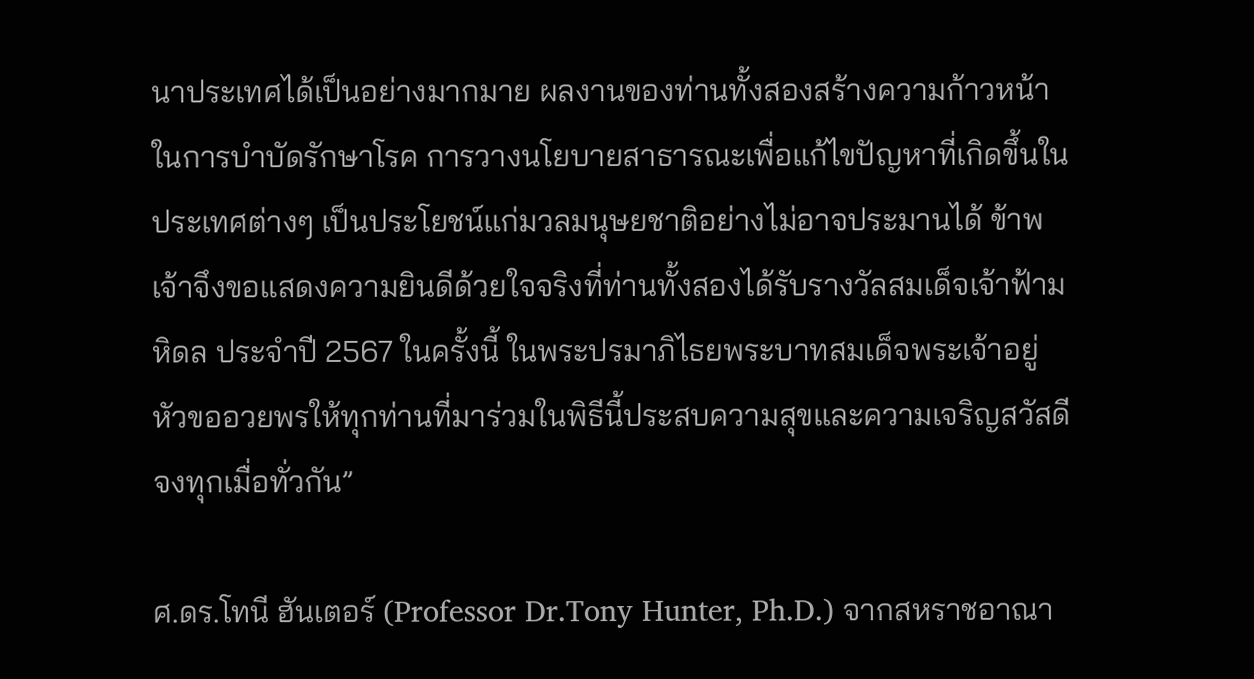นาประเทศได้เป็นอย่างมากมาย ผลงานของท่านทั้งสองสร้างความก้าวหน้าในการบำบัดรักษาโรค การวางนโยบายสาธารณะเพื่อแก้ไขปัญหาที่เกิดขึ้นในประเทศต่างๆ เป็นประโยชน์แก่มวลมนุษยชาติอย่างไม่อาจประมานได้ ข้าพเจ้าจึงขอแสดงความยินดีด้วยใจจริงที่ท่านทั้งสองได้รับรางวัลสมเด็จเจ้าฟ้ามหิดล ประจำปี 2567 ในครั้งนี้ ในพระปรมาภิไธยพระบาทสมเด็จพระเจ้าอยู่หัวขออวยพรให้ทุกท่านที่มาร่วมในพิธีนี้ประสบความสุขและความเจริญสวัสดีจงทุกเมื่อทั่วกัน”

ศ.ดร.โทนี ฮันเตอร์ (Professor Dr.Tony Hunter, Ph.D.) จากสหราชอาณา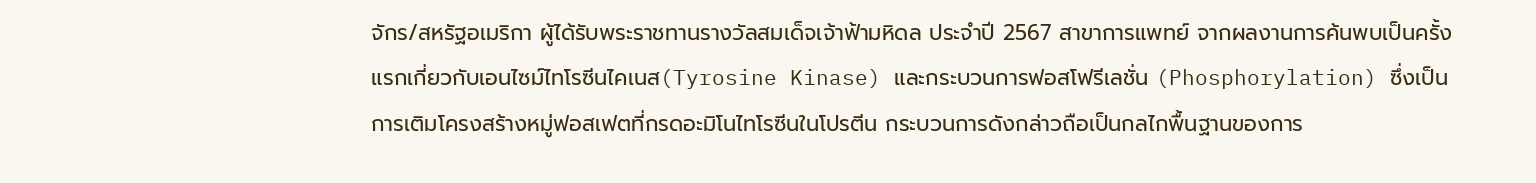จักร/สหรัฐอเมริกา ผู้ได้รับพระราชทานรางวัลสมเด็จเจ้าฟ้ามหิดล ประจำปี 2567 สาขาการแพทย์ จากผลงานการค้นพบเป็นครั้งแรกเกี่ยวกับเอนไซม์ไทโรซีนไคเนส(Tyrosine Kinase) และกระบวนการฟอสโฟรีเลชั่น (Phosphorylation) ซึ่งเป็นการเติมโครงสร้างหมู่ฟอสเฟตที่กรดอะมิโนไทโรซีนในโปรตีน กระบวนการดังกล่าวถือเป็นกลไกพื้นฐานของการ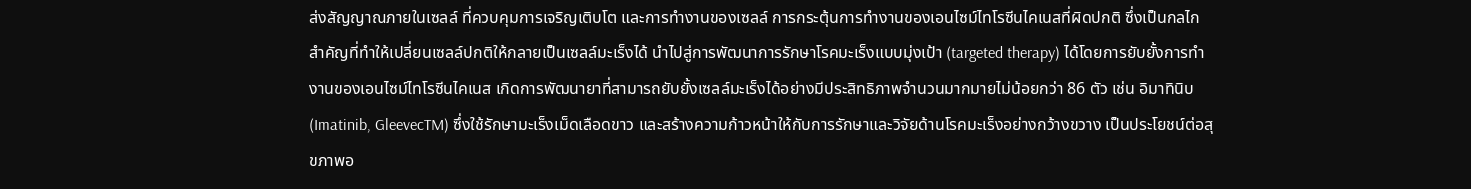ส่งสัญญาณภายในเซลล์ ที่ควบคุมการเจริญเติบโต และการทํางานของเซลล์ การกระตุ้นการทํางานของเอนไซม์ไทโรซีนไคเนสที่ผิดปกติ ซึ่งเป็นกลไกสําคัญที่ทําให้เปลี่ยนเซลล์ปกติให้กลายเป็นเซลล์มะเร็งได้ นําไปสู่การพัฒนาการรักษาโรคมะเร็งแบบมุ่งเป้า (targeted therapy) ได้โดยการยับยั้งการทํางานของเอนไซม์ไทโรซีนไคเนส เกิดการพัฒนายาที่สามารถยับยั้งเซลล์มะเร็งได้อย่างมีประสิทธิภาพจํานวนมากมายไม่น้อยกว่า 86 ตัว เช่น อิมาทินิบ (Imatinib, GleevecTM) ซึ่งใช้รักษามะเร็งเม็ดเลือดขาว และสร้างความก้าวหน้าให้กับการรักษาและวิจัยด้านโรคมะเร็งอย่างกว้างขวาง เป็นประโยชน์ต่อสุขภาพอ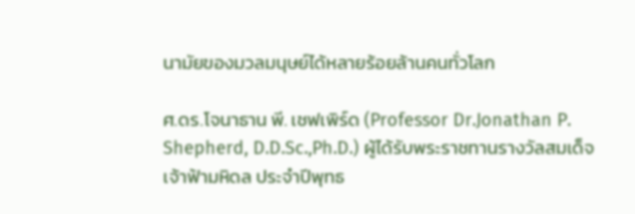นามัยของมวลมนุษย์ได้หลายร้อยล้านคนทั่วโลก

ศ.ดร.โจนาธาน พี. เชฟเพิร์ด (Professor Dr.Jonathan P. Shepherd, D.D.Sc.,Ph.D.) ผู้ได้รับพระราชทานรางวัลสมเด็จเจ้าฟ้ามหิดล ประจำปีพุทธ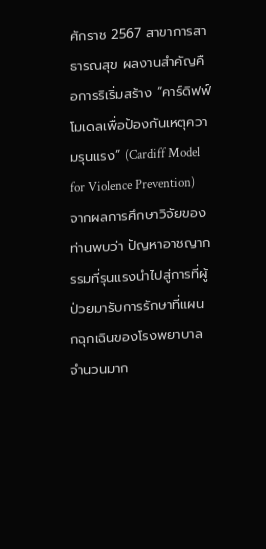ศักราช 2567 สาขาการสาธารณสุข ผลงานสําคัญคือการริเริ่มสร้าง “คาร์ดิฟฟ์โมเดลเพื่อป้องกันเหตุความรุนแรง” (Cardiff Model for Violence Prevention) จากผลการศึกษาวิจัยของท่านพบว่า ปัญหาอาชญากรรมที่รุนแรงนําไปสู่การที่ผู้ป่วยมารับการรักษาที่แผนกฉุกเฉินของโรงพยาบาลจํานวนมาก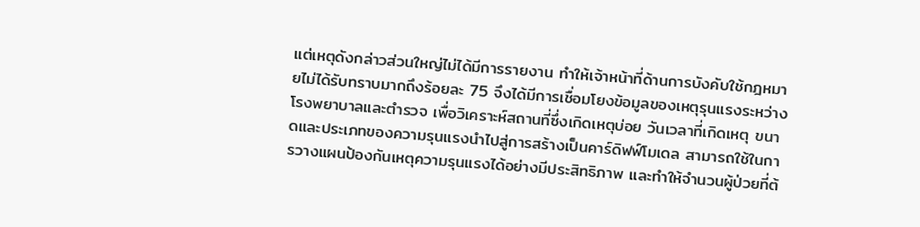แต่เหตุดังกล่าวส่วนใหญ่ไม่ได้มีการรายงาน ทําให้เจ้าหน้าที่ด้านการบังคับใช้กฎหมายไม่ได้รับทราบมากถึงร้อยละ 75 จึงได้มีการเชื่อมโยงข้อมูลของเหตุรุนแรงระหว่างโรงพยาบาลและตํารวจ เพื่อวิเคราะห์สถานที่ซึ่งเกิดเหตุบ่อย วันเวลาที่เกิดเหตุ ขนาดและประเภทของความรุนแรงนําไปสู่การสร้างเป็นคาร์ดิฟฟ์โมเดล สามารถใช้ในการวางแผนป้องกันเหตุความรุนแรงได้อย่างมีประสิทธิภาพ และทําให้จํานวนผู้ป่วยที่ต้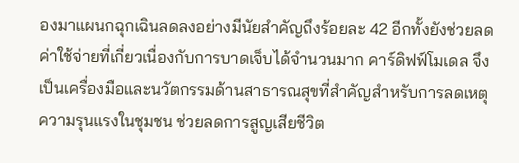องมาแผนกฉุกเฉินลดลงอย่างมีนัยสําคัญถึงร้อยละ 42 อีกทั้งยังช่วยลดค่าใช้จ่ายที่เกี่ยวเนื่องกับการบาดเจ็บได้จํานวนมาก คาร์ดิฟฟ์โมเดล จึงเป็นเครื่องมือและนวัตกรรมด้านสาธารณสุขที่สําคัญสําหรับการลดเหตุความรุนแรงในชุมชน ช่วยลดการสูญเสียชีวิต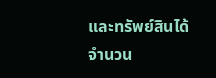และทรัพย์สินได้จํานวน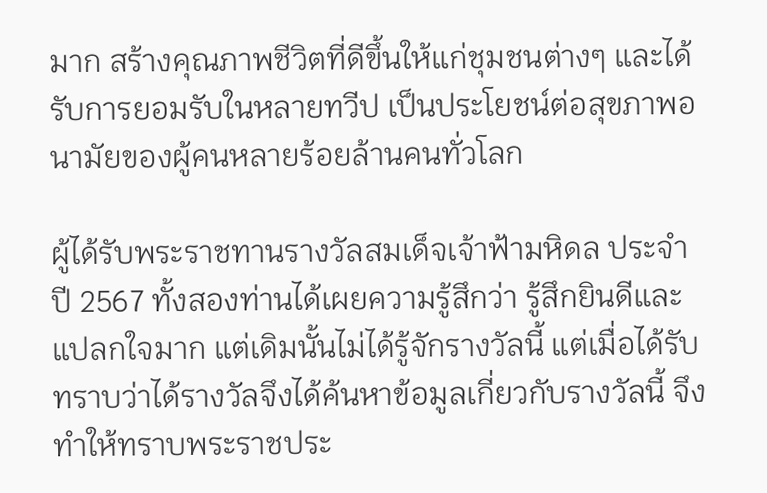มาก สร้างคุณภาพชีวิตที่ดีขึ้นให้แก่ชุมชนต่างๆ และได้รับการยอมรับในหลายทวีป เป็นประโยชน์ต่อสุขภาพอนามัยของผู้คนหลายร้อยล้านคนทั่วโลก

ผู้ได้รับพระราชทานรางวัลสมเด็จเจ้าฟ้ามหิดล ประจำปี 2567 ทั้งสองท่านได้เผยความรู้สึกว่า รู้สึกยินดีและแปลกใจมาก แต่เดิมนั้นไม่ได้รู้จักรางวัลนี้ แต่เมื่อได้รับทราบว่าได้รางวัลจึงได้ค้นหาข้อมูลเกี่ยวกับรางวัลนี้ จึงทำให้ทราบพระราชประ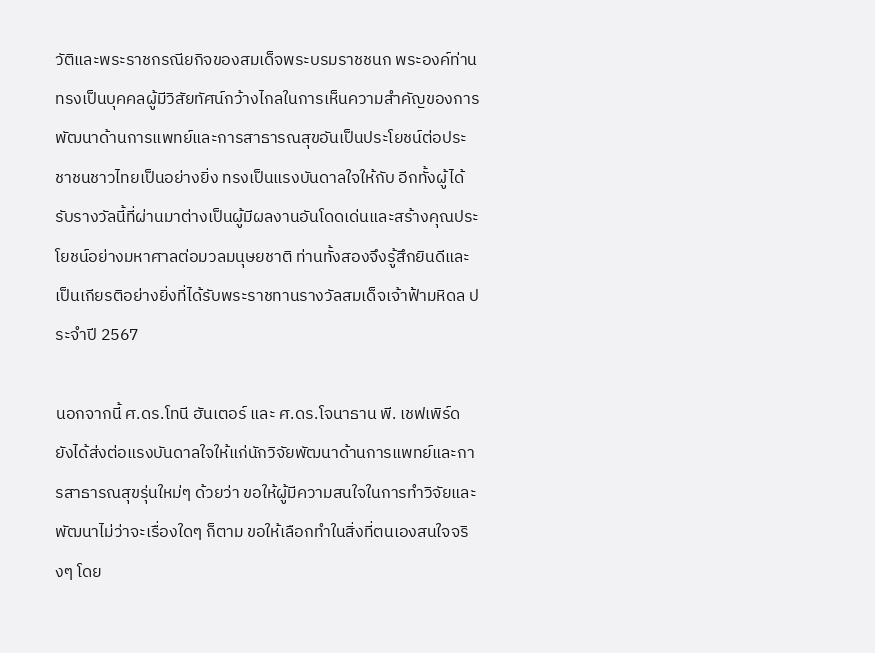วัติและพระราชกรณียกิจของสมเด็จพระบรมราชชนก พระองค์ท่านทรงเป็นบุคคลผู้มีวิสัยทัศน์กว้างไกลในการเห็นความสำคัญของการพัฒนาด้านการแพทย์และการสาธารณสุขอันเป็นประโยชน์ต่อประชาชนชาวไทยเป็นอย่างยิ่ง ทรงเป็นแรงบันดาลใจให้กับ อีกทั้งผู้ได้รับรางวัลนี้ที่ผ่านมาต่างเป็นผู้มีผลงานอันโดดเด่นและสร้างคุณประโยชน์อย่างมหาศาลต่อมวลมนุษยชาติ ท่านทั้งสองจึงรู้สึกยินดีและเป็นเกียรติอย่างยิ่งที่ได้รับพระราชทานรางวัลสมเด็จเจ้าฟ้ามหิดล ประจำปี 2567

นอกจากนี้ ศ.ดร.โทนี ฮันเตอร์ และ ศ.ดร.โจนาธาน พี. เชฟเพิร์ด ยังได้ส่งต่อแรงบันดาลใจให้แก่นักวิจัยพัฒนาด้านการแพทย์และการสาธารณสุขรุ่นใหม่ๆ ด้วยว่า ขอให้ผู้มีความสนใจในการทำวิจัยและพัฒนาไม่ว่าจะเรื่องใดๆ ก็ตาม ขอให้เลือกทำในสิ่งที่ตนเองสนใจจริงๆ โดย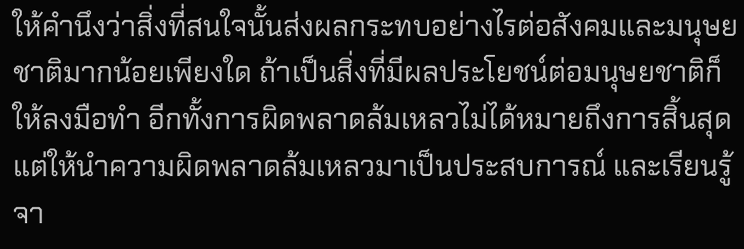ให้คำนึงว่าสิ่งที่สนใจนั้นส่งผลกระทบอย่างไรต่อสังคมและมนุษยชาติมากน้อยเพียงใด ถ้าเป็นสิ่งที่มีผลประโยชน์ต่อมนุษยชาติก็ให้ลงมือทำ อีกทั้งการผิดพลาดล้มเหลวไม่ได้หมายถึงการสิ้นสุด แต่ให้นำความผิดพลาดล้มเหลวมาเป็นประสบการณ์ และเรียนรู้จา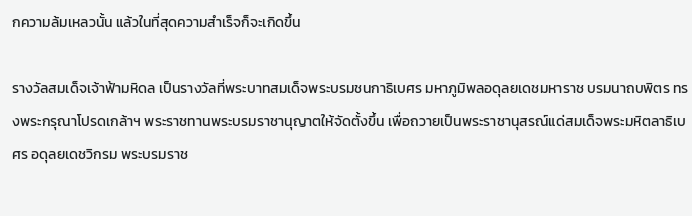กความล้มเหลวนั้น แล้วในที่สุดความสำเร็จก็จะเกิดขึ้น

รางวัลสมเด็จเจ้าฟ้ามหิดล เป็นรางวัลที่พระบาทสมเด็จพระบรมชนกาธิเบศร มหาภูมิพลอดุลยเดชมหาราช บรมนาถบพิตร ทรงพระกรุณาโปรดเกล้าฯ พระราชทานพระบรมราชานุญาตให้จัดตั้งขึ้น เพื่อถวายเป็นพระราชานุสรณ์แด่สมเด็จพระมหิตลาธิเบศร อดุลยเดชวิกรม พระบรมราช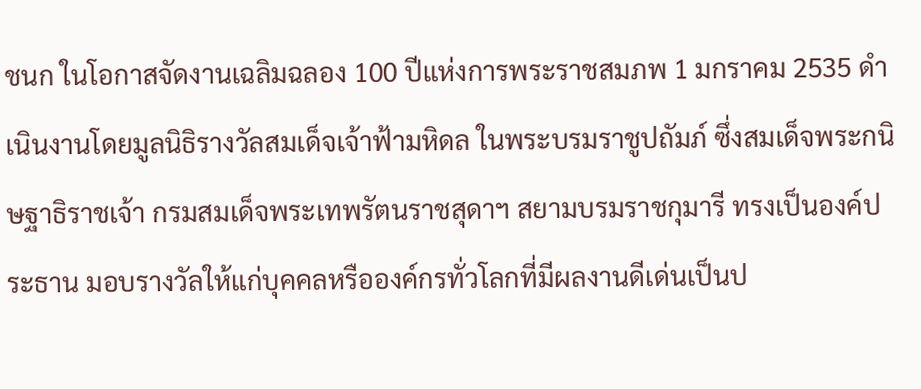ชนก ในโอกาสจัดงานเฉลิมฉลอง 100 ปีแห่งการพระราชสมภพ 1 มกราคม 2535 ดำเนินงานโดยมูลนิธิรางวัลสมเด็จเจ้าฟ้ามหิดล ในพระบรมราชูปถัมภ์ ซึ่งสมเด็จพระกนิษฐาธิราชเจ้า กรมสมเด็จพระเทพรัตนราชสุดาฯ สยามบรมราชกุมารี ทรงเป็นองค์ประธาน มอบรางวัลให้แก่บุคคลหรือองค์กรทั่วโลกที่มีผลงานดีเด่นเป็นป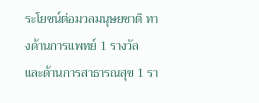ระโยชน์ต่อมวลมนุษยชาติ ทางด้านการแพทย์ 1 รางวัล และด้านการสาธารณสุข 1 รา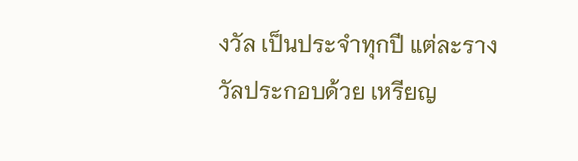งวัล เป็นประจำทุกปี แต่ละรางวัลประกอบด้วย เหรียญ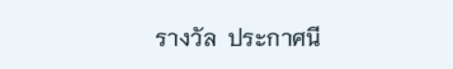รางวัล  ประกาศนี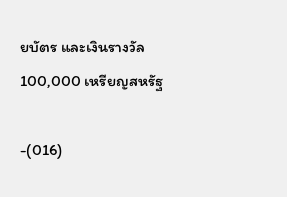ยบัตร และเงินรางวัล 100,000 เหรียญสหรัฐ

-(016)